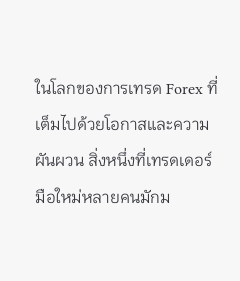ในโลกของการเทรด Forex ที่เต็มไปด้วยโอกาสและความผันผวน สิ่งหนึ่งที่เทรดเดอร์มือใหม่หลายคนมักม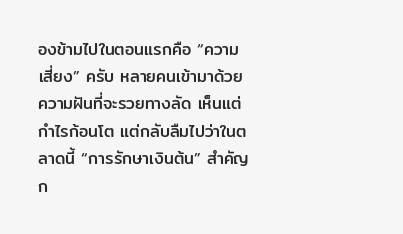องข้ามไปในตอนแรกคือ “ความเสี่ยง” ครับ หลายคนเข้ามาด้วยความฝันที่จะรวยทางลัด เห็นแต่กำไรก้อนโต แต่กลับลืมไปว่าในตลาดนี้ “การรักษาเงินต้น” สำคัญก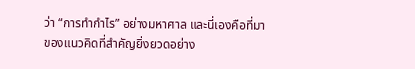ว่า “การทำกำไร” อย่างมหาศาล และนี่เองคือที่มาของแนวคิดที่สำคัญยิ่งยวดอย่าง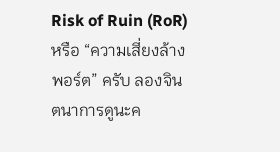Risk of Ruin (RoR) หรือ “ความเสี่ยงล้างพอร์ต” ครับ ลองจินตนาการดูนะค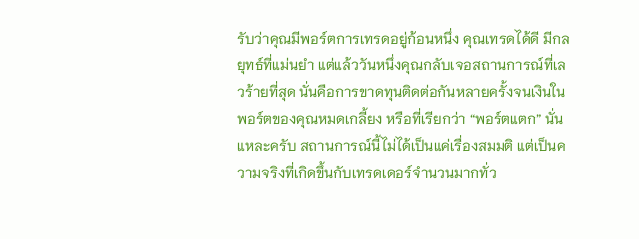รับว่าคุณมีพอร์ตการเทรดอยู่ก้อนหนึ่ง คุณเทรดได้ดี มีกลยุทธ์ที่แม่นยำ แต่แล้ววันหนึ่งคุณกลับเจอสถานการณ์ที่เลวร้ายที่สุด นั่นคือการขาดทุนติดต่อกันหลายครั้งจนเงินในพอร์ตของคุณหมดเกลี้ยง หรือที่เรียกว่า “พอร์ตแตก” นั่นแหละครับ สถานการณ์นี้ไม่ได้เป็นแค่เรื่องสมมติ แต่เป็นความจริงที่เกิดขึ้นกับเทรดเดอร์จำนวนมากทั่ว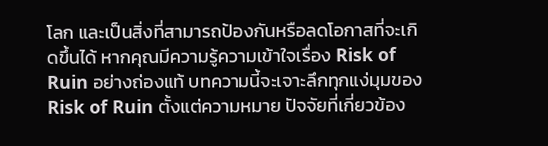โลก และเป็นสิ่งที่สามารถป้องกันหรือลดโอกาสที่จะเกิดขึ้นได้ หากคุณมีความรู้ความเข้าใจเรื่อง Risk of Ruin อย่างถ่องแท้ บทความนี้จะเจาะลึกทุกแง่มุมของ Risk of Ruin ตั้งแต่ความหมาย ปัจจัยที่เกี่ยวข้อง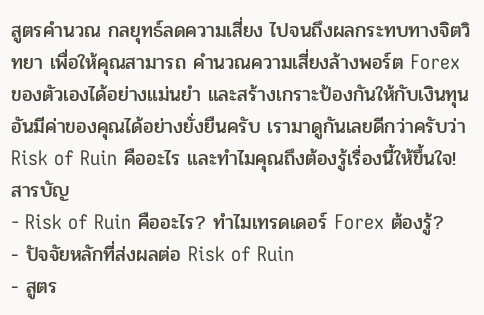สูตรคำนวณ กลยุทธ์ลดความเสี่ยง ไปจนถึงผลกระทบทางจิตวิทยา เพื่อให้คุณสามารถ คำนวณความเสี่ยงล้างพอร์ต Forex ของตัวเองได้อย่างแม่นยำ และสร้างเกราะป้องกันให้กับเงินทุนอันมีค่าของคุณได้อย่างยั่งยืนครับ เรามาดูกันเลยดีกว่าครับว่า Risk of Ruin คืออะไร และทำไมคุณถึงต้องรู้เรื่องนี้ให้ขึ้นใจ!
สารบัญ
- Risk of Ruin คืออะไร? ทำไมเทรดเดอร์ Forex ต้องรู้?
- ปัจจัยหลักที่ส่งผลต่อ Risk of Ruin
- สูตร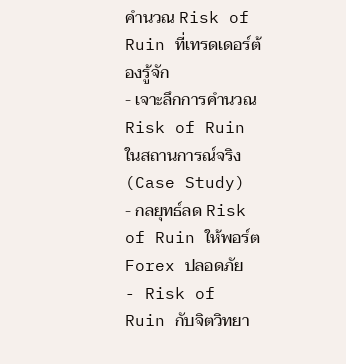คำนวณ Risk of Ruin ที่เทรดเดอร์ต้องรู้จัก
- เจาะลึกการคำนวณ Risk of Ruin ในสถานการณ์จริง (Case Study)
- กลยุทธ์ลด Risk of Ruin ให้พอร์ต Forex ปลอดภัย
- Risk of Ruin กับจิตวิทยา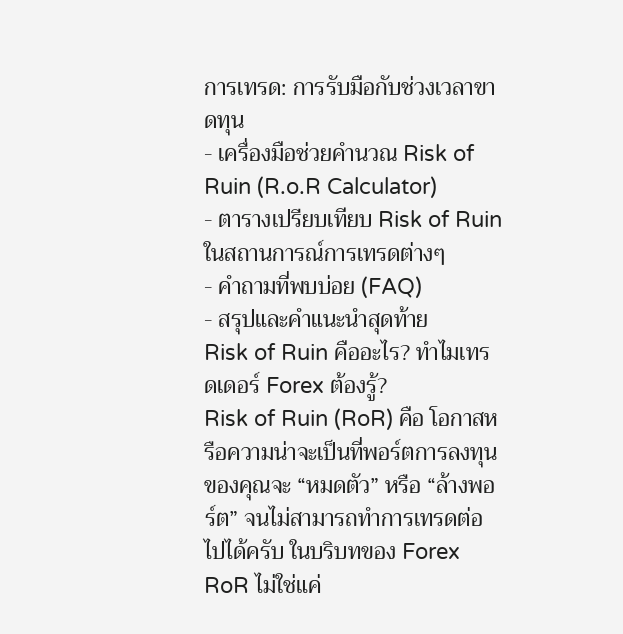การเทรด: การรับมือกับช่วงเวลาขาดทุน
- เครื่องมือช่วยคำนวณ Risk of Ruin (R.o.R Calculator)
- ตารางเปรียบเทียบ Risk of Ruin ในสถานการณ์การเทรดต่างๆ
- คำถามที่พบบ่อย (FAQ)
- สรุปและคำแนะนำสุดท้าย
Risk of Ruin คืออะไร? ทำไมเทรดเดอร์ Forex ต้องรู้?
Risk of Ruin (RoR) คือ โอกาสหรือความน่าจะเป็นที่พอร์ตการลงทุนของคุณจะ “หมดตัว” หรือ “ล้างพอร์ต” จนไม่สามารถทำการเทรดต่อไปได้ครับ ในบริบทของ Forex RoR ไม่ใช่แค่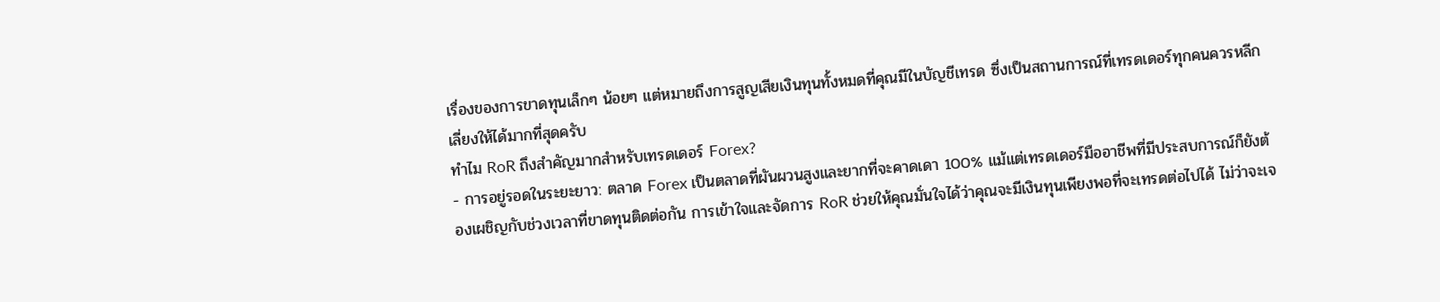เรื่องของการขาดทุนเล็กๆ น้อยๆ แต่หมายถึงการสูญเสียเงินทุนทั้งหมดที่คุณมีในบัญชีเทรด ซึ่งเป็นสถานการณ์ที่เทรดเดอร์ทุกคนควรหลีกเลี่ยงให้ได้มากที่สุดครับ
ทำไม RoR ถึงสำคัญมากสำหรับเทรดเดอร์ Forex?
- การอยู่รอดในระยะยาว: ตลาด Forex เป็นตลาดที่ผันผวนสูงและยากที่จะคาดเดา 100% แม้แต่เทรดเดอร์มืออาชีพที่มีประสบการณ์ก็ยังต้องเผชิญกับช่วงเวลาที่ขาดทุนติดต่อกัน การเข้าใจและจัดการ RoR ช่วยให้คุณมั่นใจได้ว่าคุณจะมีเงินทุนเพียงพอที่จะเทรดต่อไปได้ ไม่ว่าจะเจ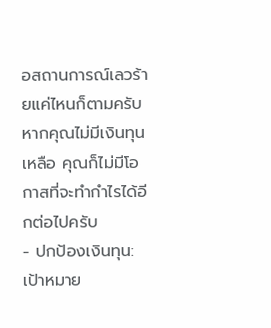อสถานการณ์เลวร้ายแค่ไหนก็ตามครับ หากคุณไม่มีเงินทุนเหลือ คุณก็ไม่มีโอกาสที่จะทำกำไรได้อีกต่อไปครับ
- ปกป้องเงินทุน: เป้าหมาย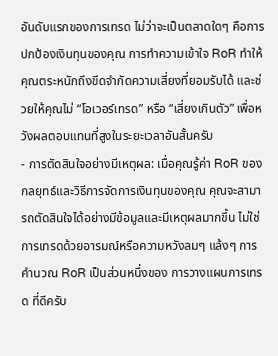อันดับแรกของการเทรด ไม่ว่าจะเป็นตลาดใดๆ คือการปกป้องเงินทุนของคุณ การทำความเข้าใจ RoR ทำให้คุณตระหนักถึงขีดจำกัดความเสี่ยงที่ยอมรับได้ และช่วยให้คุณไม่ “โอเวอร์เทรด” หรือ “เสี่ยงเกินตัว” เพื่อหวังผลตอบแทนที่สูงในระยะเวลาอันสั้นครับ
- การตัดสินใจอย่างมีเหตุผล: เมื่อคุณรู้ค่า RoR ของกลยุทธ์และวิธีการจัดการเงินทุนของคุณ คุณจะสามารถตัดสินใจได้อย่างมีข้อมูลและมีเหตุผลมากขึ้น ไม่ใช่การเทรดด้วยอารมณ์หรือความหวังลมๆ แล้งๆ การคำนวณ RoR เป็นส่วนหนึ่งของ การวางแผนการเทรด ที่ดีครับ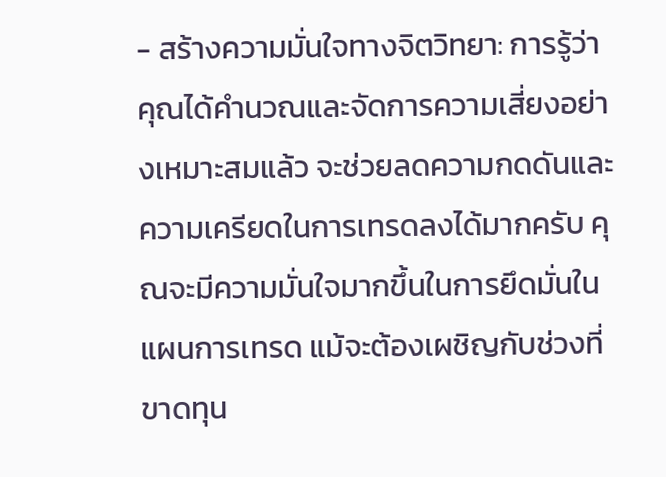- สร้างความมั่นใจทางจิตวิทยา: การรู้ว่าคุณได้คำนวณและจัดการความเสี่ยงอย่างเหมาะสมแล้ว จะช่วยลดความกดดันและความเครียดในการเทรดลงได้มากครับ คุณจะมีความมั่นใจมากขึ้นในการยึดมั่นในแผนการเทรด แม้จะต้องเผชิญกับช่วงที่ขาดทุน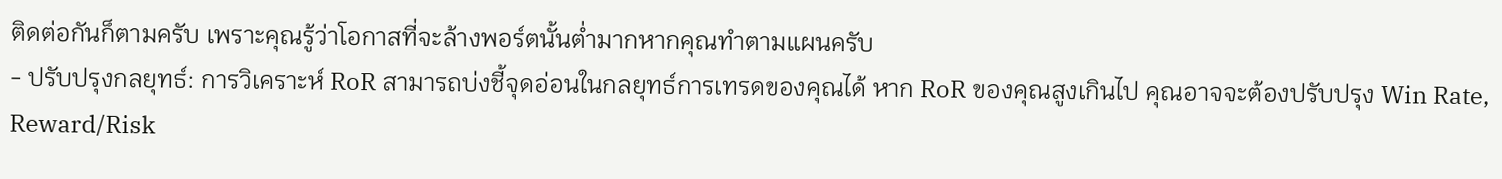ติดต่อกันก็ตามครับ เพราะคุณรู้ว่าโอกาสที่จะล้างพอร์ตนั้นต่ำมากหากคุณทำตามแผนครับ
- ปรับปรุงกลยุทธ์: การวิเคราะห์ RoR สามารถบ่งชี้จุดอ่อนในกลยุทธ์การเทรดของคุณได้ หาก RoR ของคุณสูงเกินไป คุณอาจจะต้องปรับปรุง Win Rate, Reward/Risk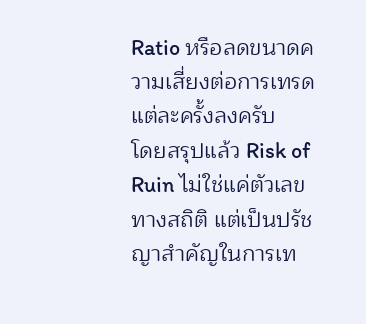Ratio หรือลดขนาดความเสี่ยงต่อการเทรดแต่ละครั้งลงครับ
โดยสรุปแล้ว Risk of Ruin ไม่ใช่แค่ตัวเลขทางสถิติ แต่เป็นปรัชญาสำคัญในการเท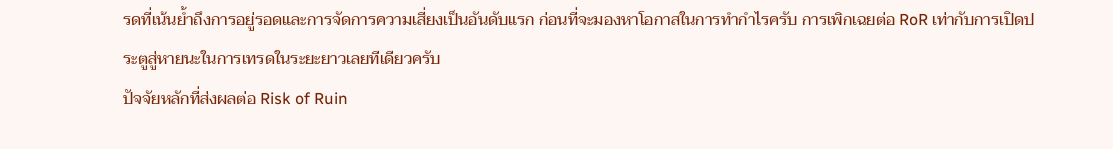รดที่เน้นย้ำถึงการอยู่รอดและการจัดการความเสี่ยงเป็นอันดับแรก ก่อนที่จะมองหาโอกาสในการทำกำไรครับ การเพิกเฉยต่อ RoR เท่ากับการเปิดประตูสู่หายนะในการเทรดในระยะยาวเลยทีเดียวครับ
ปัจจัยหลักที่ส่งผลต่อ Risk of Ruin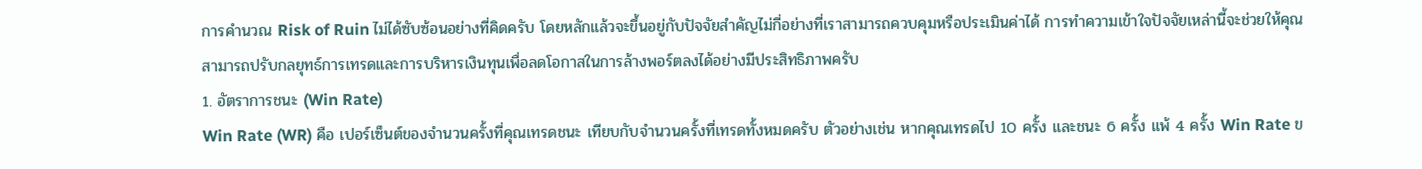การคำนวณ Risk of Ruin ไม่ได้ซับซ้อนอย่างที่คิดครับ โดยหลักแล้วจะขึ้นอยู่กับปัจจัยสำคัญไม่กี่อย่างที่เราสามารถควบคุมหรือประเมินค่าได้ การทำความเข้าใจปัจจัยเหล่านี้จะช่วยให้คุณสามารถปรับกลยุทธ์การเทรดและการบริหารเงินทุนเพื่อลดโอกาสในการล้างพอร์ตลงได้อย่างมีประสิทธิภาพครับ
1. อัตราการชนะ (Win Rate)
Win Rate (WR) คือ เปอร์เซ็นต์ของจำนวนครั้งที่คุณเทรดชนะ เทียบกับจำนวนครั้งที่เทรดทั้งหมดครับ ตัวอย่างเช่น หากคุณเทรดไป 10 ครั้ง และชนะ 6 ครั้ง แพ้ 4 ครั้ง Win Rate ข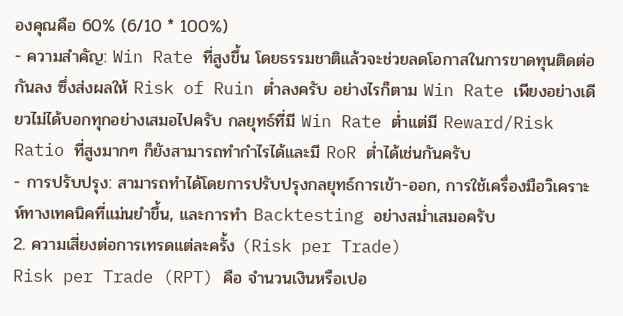องคุณคือ 60% (6/10 * 100%)
- ความสำคัญ: Win Rate ที่สูงขึ้น โดยธรรมชาติแล้วจะช่วยลดโอกาสในการขาดทุนติดต่อกันลง ซึ่งส่งผลให้ Risk of Ruin ต่ำลงครับ อย่างไรก็ตาม Win Rate เพียงอย่างเดียวไม่ได้บอกทุกอย่างเสมอไปครับ กลยุทธ์ที่มี Win Rate ต่ำแต่มี Reward/Risk Ratio ที่สูงมากๆ ก็ยังสามารถทำกำไรได้และมี RoR ต่ำได้เช่นกันครับ
- การปรับปรุง: สามารถทำได้โดยการปรับปรุงกลยุทธ์การเข้า-ออก, การใช้เครื่องมือวิเคราะห์ทางเทคนิคที่แม่นยำขึ้น, และการทำ Backtesting อย่างสม่ำเสมอครับ
2. ความเสี่ยงต่อการเทรดแต่ละครั้ง (Risk per Trade)
Risk per Trade (RPT) คือ จำนวนเงินหรือเปอ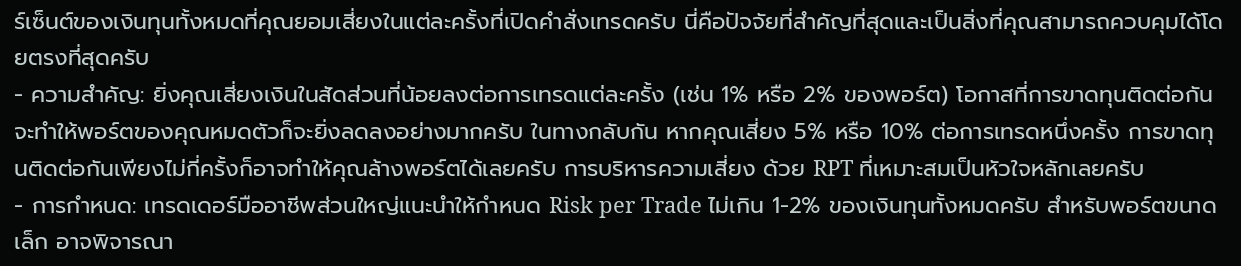ร์เซ็นต์ของเงินทุนทั้งหมดที่คุณยอมเสี่ยงในแต่ละครั้งที่เปิดคำสั่งเทรดครับ นี่คือปัจจัยที่สำคัญที่สุดและเป็นสิ่งที่คุณสามารถควบคุมได้โดยตรงที่สุดครับ
- ความสำคัญ: ยิ่งคุณเสี่ยงเงินในสัดส่วนที่น้อยลงต่อการเทรดแต่ละครั้ง (เช่น 1% หรือ 2% ของพอร์ต) โอกาสที่การขาดทุนติดต่อกันจะทำให้พอร์ตของคุณหมดตัวก็จะยิ่งลดลงอย่างมากครับ ในทางกลับกัน หากคุณเสี่ยง 5% หรือ 10% ต่อการเทรดหนึ่งครั้ง การขาดทุนติดต่อกันเพียงไม่กี่ครั้งก็อาจทำให้คุณล้างพอร์ตได้เลยครับ การบริหารความเสี่ยง ด้วย RPT ที่เหมาะสมเป็นหัวใจหลักเลยครับ
- การกำหนด: เทรดเดอร์มืออาชีพส่วนใหญ่แนะนำให้กำหนด Risk per Trade ไม่เกิน 1-2% ของเงินทุนทั้งหมดครับ สำหรับพอร์ตขนาดเล็ก อาจพิจารณา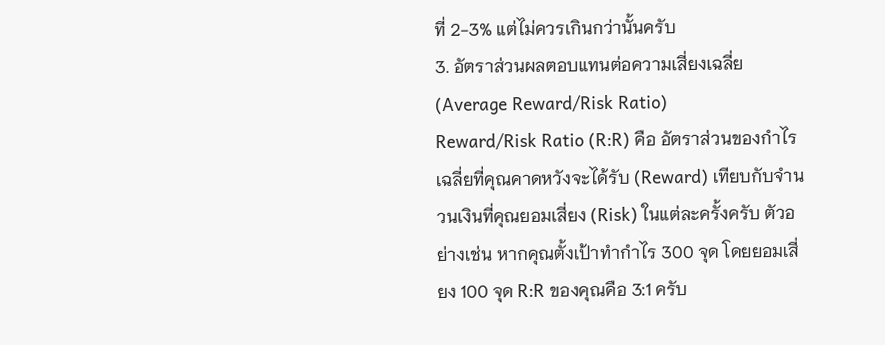ที่ 2-3% แต่ไม่ควรเกินกว่านั้นครับ
3. อัตราส่วนผลตอบแทนต่อความเสี่ยงเฉลี่ย (Average Reward/Risk Ratio)
Reward/Risk Ratio (R:R) คือ อัตราส่วนของกำไรเฉลี่ยที่คุณคาดหวังจะได้รับ (Reward) เทียบกับจำนวนเงินที่คุณยอมเสี่ยง (Risk) ในแต่ละครั้งครับ ตัวอย่างเช่น หากคุณตั้งเป้าทำกำไร 300 จุด โดยยอมเสี่ยง 100 จุด R:R ของคุณคือ 3:1 ครับ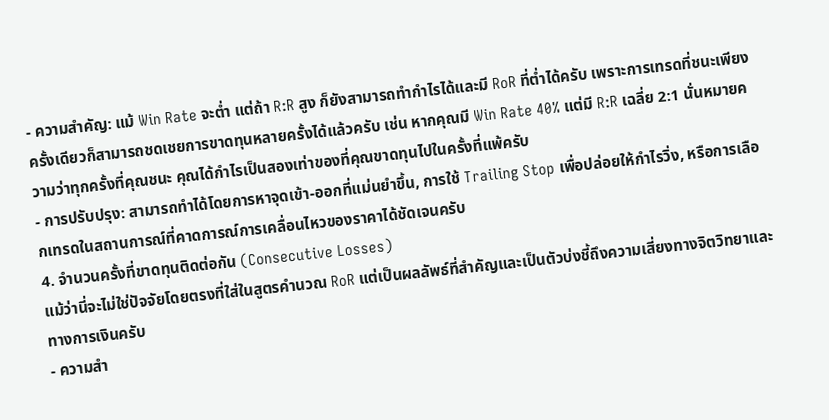- ความสำคัญ: แม้ Win Rate จะต่ำ แต่ถ้า R:R สูง ก็ยังสามารถทำกำไรได้และมี RoR ที่ต่ำได้ครับ เพราะการเทรดที่ชนะเพียงครั้งเดียวก็สามารถชดเชยการขาดทุนหลายครั้งได้แล้วครับ เช่น หากคุณมี Win Rate 40% แต่มี R:R เฉลี่ย 2:1 นั่นหมายความว่าทุกครั้งที่คุณชนะ คุณได้กำไรเป็นสองเท่าของที่คุณขาดทุนไปในครั้งที่แพ้ครับ
- การปรับปรุง: สามารถทำได้โดยการหาจุดเข้า-ออกที่แม่นยำขึ้น, การใช้ Trailing Stop เพื่อปล่อยให้กำไรวิ่ง, หรือการเลือกเทรดในสถานการณ์ที่คาดการณ์การเคลื่อนไหวของราคาได้ชัดเจนครับ
4. จำนวนครั้งที่ขาดทุนติดต่อกัน (Consecutive Losses)
แม้ว่านี่จะไม่ใช่ปัจจัยโดยตรงที่ใส่ในสูตรคำนวณ RoR แต่เป็นผลลัพธ์ที่สำคัญและเป็นตัวบ่งชี้ถึงความเสี่ยงทางจิตวิทยาและทางการเงินครับ
- ความสำ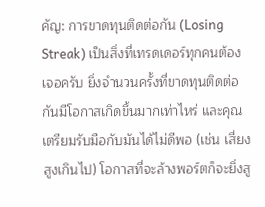คัญ: การขาดทุนติดต่อกัน (Losing Streak) เป็นสิ่งที่เทรดเดอร์ทุกคนต้องเจอครับ ยิ่งจำนวนครั้งที่ขาดทุนติดต่อกันมีโอกาสเกิดขึ้นมากเท่าไหร่ และคุณเตรียมรับมือกับมันได้ไม่ดีพอ (เช่น เสี่ยงสูงเกินไป) โอกาสที่จะล้างพอร์ตก็จะยิ่งสู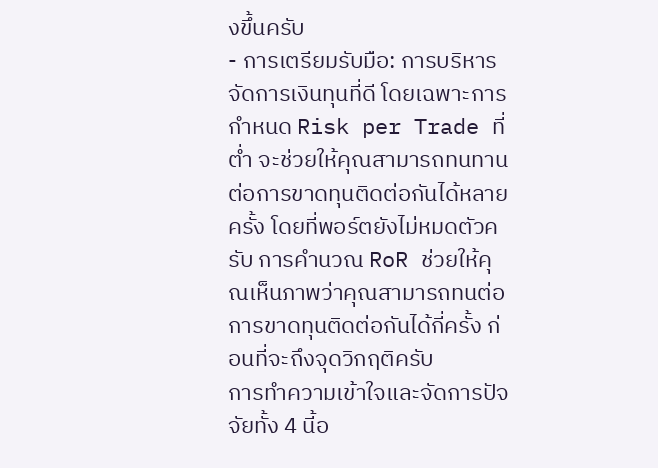งขึ้นครับ
- การเตรียมรับมือ: การบริหารจัดการเงินทุนที่ดี โดยเฉพาะการกำหนด Risk per Trade ที่ต่ำ จะช่วยให้คุณสามารถทนทานต่อการขาดทุนติดต่อกันได้หลายครั้ง โดยที่พอร์ตยังไม่หมดตัวครับ การคำนวณ RoR ช่วยให้คุณเห็นภาพว่าคุณสามารถทนต่อการขาดทุนติดต่อกันได้กี่ครั้ง ก่อนที่จะถึงจุดวิกฤติครับ
การทำความเข้าใจและจัดการปัจจัยทั้ง 4 นี้อ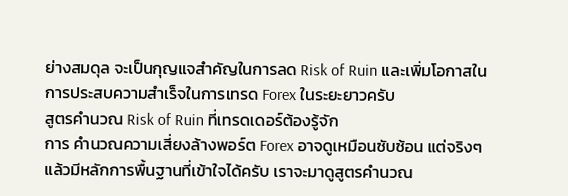ย่างสมดุล จะเป็นกุญแจสำคัญในการลด Risk of Ruin และเพิ่มโอกาสในการประสบความสำเร็จในการเทรด Forex ในระยะยาวครับ
สูตรคำนวณ Risk of Ruin ที่เทรดเดอร์ต้องรู้จัก
การ คำนวณความเสี่ยงล้างพอร์ต Forex อาจดูเหมือนซับซ้อน แต่จริงๆ แล้วมีหลักการพื้นฐานที่เข้าใจได้ครับ เราจะมาดูสูตรคำนวณ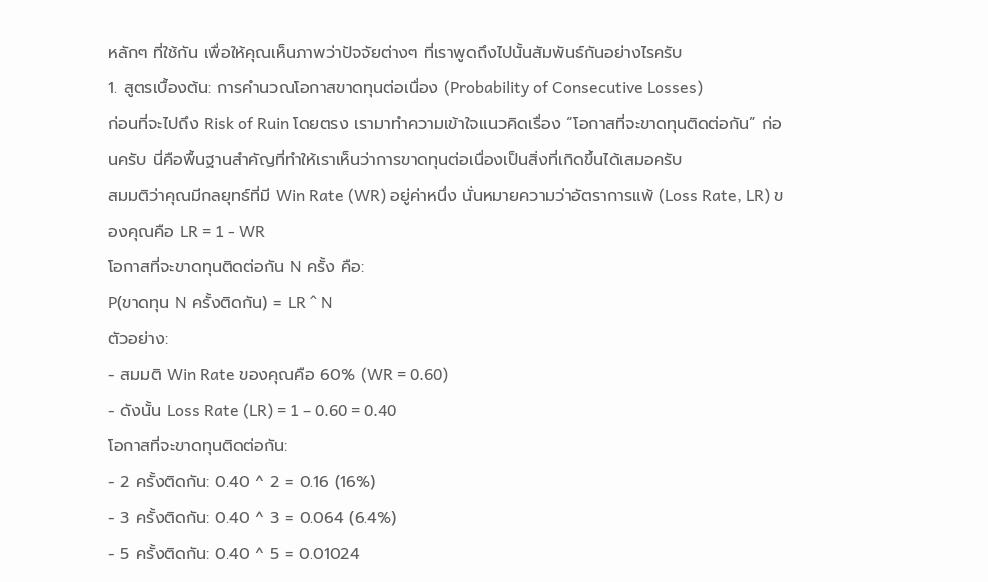หลักๆ ที่ใช้กัน เพื่อให้คุณเห็นภาพว่าปัจจัยต่างๆ ที่เราพูดถึงไปนั้นสัมพันธ์กันอย่างไรครับ
1. สูตรเบื้องต้น: การคำนวณโอกาสขาดทุนต่อเนื่อง (Probability of Consecutive Losses)
ก่อนที่จะไปถึง Risk of Ruin โดยตรง เรามาทำความเข้าใจแนวคิดเรื่อง “โอกาสที่จะขาดทุนติดต่อกัน” ก่อนครับ นี่คือพื้นฐานสำคัญที่ทำให้เราเห็นว่าการขาดทุนต่อเนื่องเป็นสิ่งที่เกิดขึ้นได้เสมอครับ
สมมติว่าคุณมีกลยุทธ์ที่มี Win Rate (WR) อยู่ค่าหนึ่ง นั่นหมายความว่าอัตราการแพ้ (Loss Rate, LR) ของคุณคือ LR = 1 - WR
โอกาสที่จะขาดทุนติดต่อกัน N ครั้ง คือ:
P(ขาดทุน N ครั้งติดกัน) = LR ^ N
ตัวอย่าง:
- สมมติ Win Rate ของคุณคือ 60% (WR = 0.60)
- ดังนั้น Loss Rate (LR) = 1 – 0.60 = 0.40
โอกาสที่จะขาดทุนติดต่อกัน:
- 2 ครั้งติดกัน: 0.40 ^ 2 = 0.16 (16%)
- 3 ครั้งติดกัน: 0.40 ^ 3 = 0.064 (6.4%)
- 5 ครั้งติดกัน: 0.40 ^ 5 = 0.01024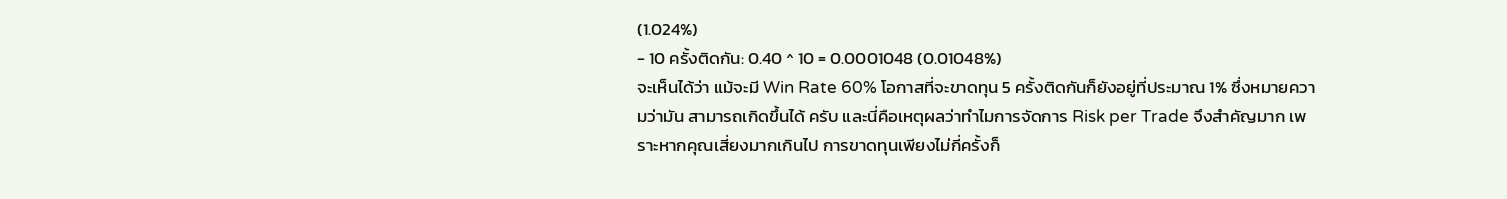(1.024%)
- 10 ครั้งติดกัน: 0.40 ^ 10 = 0.0001048 (0.01048%)
จะเห็นได้ว่า แม้จะมี Win Rate 60% โอกาสที่จะขาดทุน 5 ครั้งติดกันก็ยังอยู่ที่ประมาณ 1% ซึ่งหมายความว่ามัน สามารถเกิดขึ้นได้ ครับ และนี่คือเหตุผลว่าทำไมการจัดการ Risk per Trade จึงสำคัญมาก เพราะหากคุณเสี่ยงมากเกินไป การขาดทุนเพียงไม่กี่ครั้งก็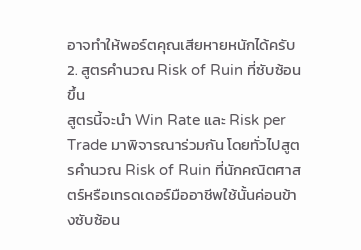อาจทำให้พอร์ตคุณเสียหายหนักได้ครับ
2. สูตรคำนวณ Risk of Ruin ที่ซับซ้อนขึ้น
สูตรนี้จะนำ Win Rate และ Risk per Trade มาพิจารณาร่วมกัน โดยทั่วไปสูตรคำนวณ Risk of Ruin ที่นักคณิตศาสตร์หรือเทรดเดอร์มืออาชีพใช้นั้นค่อนข้างซับซ้อน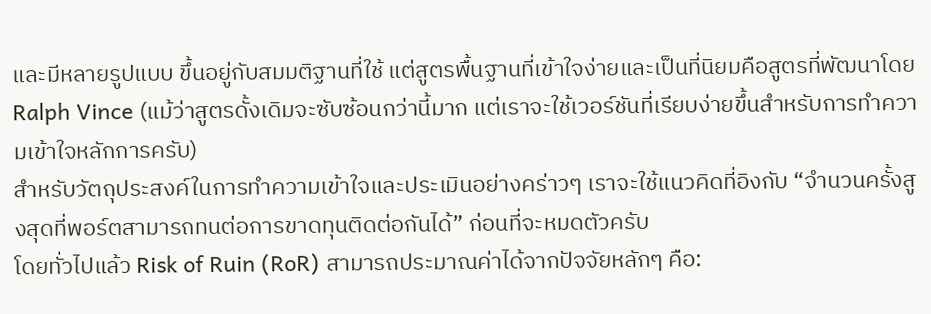และมีหลายรูปแบบ ขึ้นอยู่กับสมมติฐานที่ใช้ แต่สูตรพื้นฐานที่เข้าใจง่ายและเป็นที่นิยมคือสูตรที่พัฒนาโดย Ralph Vince (แม้ว่าสูตรดั้งเดิมจะซับซ้อนกว่านี้มาก แต่เราจะใช้เวอร์ชันที่เรียบง่ายขึ้นสำหรับการทำความเข้าใจหลักการครับ)
สำหรับวัตถุประสงค์ในการทำความเข้าใจและประเมินอย่างคร่าวๆ เราจะใช้แนวคิดที่อิงกับ “จำนวนครั้งสูงสุดที่พอร์ตสามารถทนต่อการขาดทุนติดต่อกันได้” ก่อนที่จะหมดตัวครับ
โดยทั่วไปแล้ว Risk of Ruin (RoR) สามารถประมาณค่าได้จากปัจจัยหลักๆ คือ: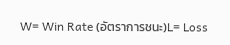W= Win Rate (อัตราการชนะ)L= Loss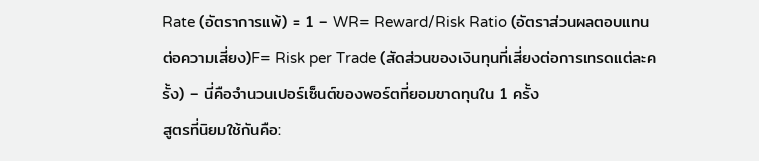Rate (อัตราการแพ้) = 1 – WR= Reward/Risk Ratio (อัตราส่วนผลตอบแทนต่อความเสี่ยง)F= Risk per Trade (สัดส่วนของเงินทุนที่เสี่ยงต่อการเทรดแต่ละครั้ง) – นี่คือจำนวนเปอร์เซ็นต์ของพอร์ตที่ยอมขาดทุนใน 1 ครั้ง
สูตรที่นิยมใช้กันคือ: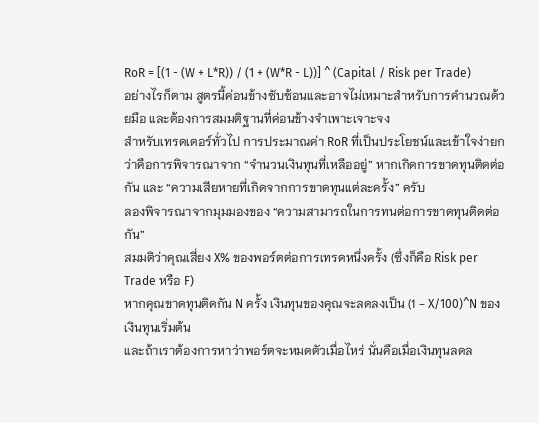RoR = [(1 - (W + L*R)) / (1 + (W*R - L))] ^ (Capital / Risk per Trade)
อย่างไรก็ตาม สูตรนี้ค่อนข้างซับซ้อนและอาจไม่เหมาะสำหรับการคำนวณด้วยมือ และต้องการสมมติฐานที่ค่อนข้างจำเพาะเจาะจง
สำหรับเทรดเดอร์ทั่วไป การประมาณค่า RoR ที่เป็นประโยชน์และเข้าใจง่ายกว่าคือการพิจารณาจาก “จำนวนเงินทุนที่เหลืออยู่” หากเกิดการขาดทุนติดต่อกัน และ “ความเสียหายที่เกิดจากการขาดทุนแต่ละครั้ง” ครับ
ลองพิจารณาจากมุมมองของ “ความสามารถในการทนต่อการขาดทุนติดต่อกัน”
สมมติว่าคุณเสี่ยง X% ของพอร์ตต่อการเทรดหนึ่งครั้ง (ซึ่งก็คือ Risk per Trade หรือ F)
หากคุณขาดทุนติดกัน N ครั้ง เงินทุนของคุณจะลดลงเป็น (1 - X/100)^N ของเงินทุนเริ่มต้น
และถ้าเราต้องการหาว่าพอร์ตจะหมดตัวเมื่อไหร่ นั่นคือเมื่อเงินทุนลดล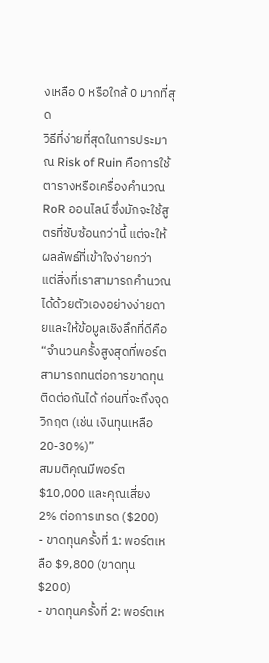งเหลือ 0 หรือใกล้ 0 มากที่สุด
วิธีที่ง่ายที่สุดในการประมาณ Risk of Ruin คือการใช้ตารางหรือเครื่องคำนวณ RoR ออนไลน์ ซึ่งมักจะใช้สูตรที่ซับซ้อนกว่านี้ แต่จะให้ผลลัพธ์ที่เข้าใจง่ายกว่า
แต่สิ่งที่เราสามารถคำนวณได้ด้วยตัวเองอย่างง่ายดายและให้ข้อมูลเชิงลึกที่ดีคือ “จำนวนครั้งสูงสุดที่พอร์ตสามารถทนต่อการขาดทุนติดต่อกันได้ ก่อนที่จะถึงจุดวิกฤต (เช่น เงินทุนเหลือ 20-30%)”
สมมติคุณมีพอร์ต $10,000 และคุณเสี่ยง 2% ต่อการเทรด ($200)
- ขาดทุนครั้งที่ 1: พอร์ตเหลือ $9,800 (ขาดทุน $200)
- ขาดทุนครั้งที่ 2: พอร์ตเห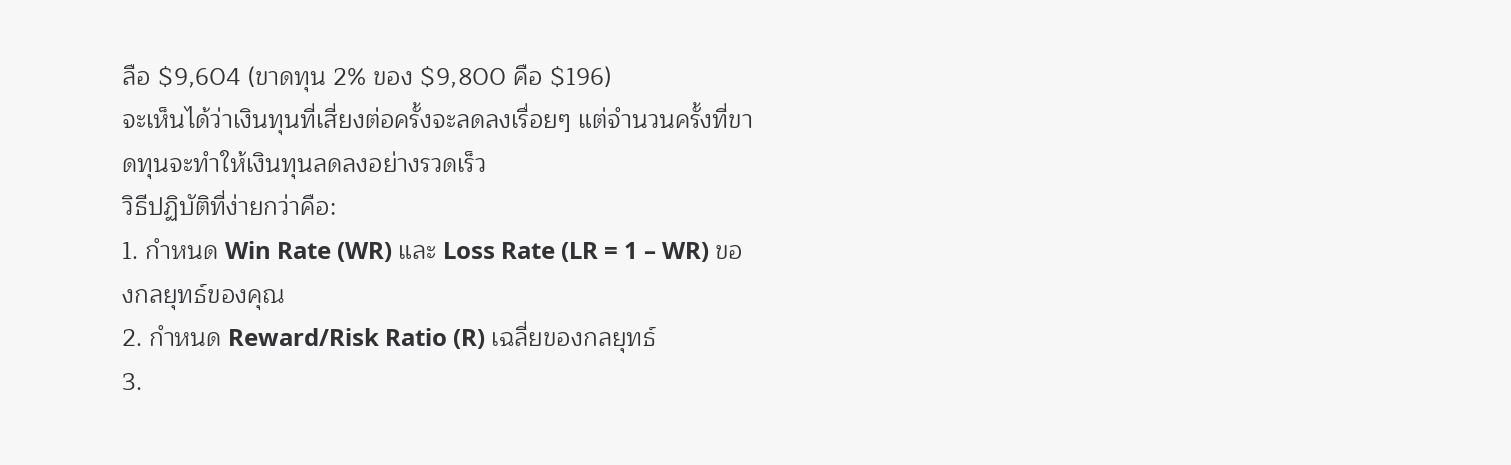ลือ $9,604 (ขาดทุน 2% ของ $9,800 คือ $196)
จะเห็นได้ว่าเงินทุนที่เสี่ยงต่อครั้งจะลดลงเรื่อยๆ แต่จำนวนครั้งที่ขาดทุนจะทำให้เงินทุนลดลงอย่างรวดเร็ว
วิธีปฏิบัติที่ง่ายกว่าคือ:
1. กำหนด Win Rate (WR) และ Loss Rate (LR = 1 – WR) ของกลยุทธ์ของคุณ
2. กำหนด Reward/Risk Ratio (R) เฉลี่ยของกลยุทธ์
3.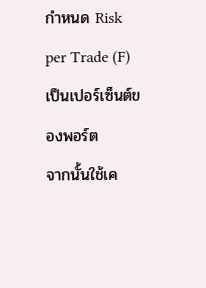กำหนด Risk per Trade (F) เป็นเปอร์เซ็นต์ของพอร์ต
จากนั้นใช้เค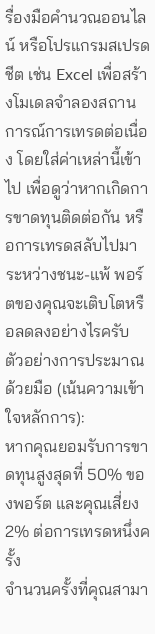รื่องมือคำนวณออนไลน์ หรือโปรแกรมสเปรดชีต เช่น Excel เพื่อสร้างโมเดลจำลองสถานการณ์การเทรดต่อเนื่อง โดยใส่ค่าเหล่านี้เข้าไป เพื่อดูว่าหากเกิดการขาดทุนติดต่อกัน หรือการเทรดสลับไปมาระหว่างชนะ-แพ้ พอร์ตของคุณจะเติบโตหรือลดลงอย่างไรครับ
ตัวอย่างการประมาณด้วยมือ (เน้นความเข้าใจหลักการ):
หากคุณยอมรับการขาดทุนสูงสุดที่ 50% ของพอร์ต และคุณเสี่ยง 2% ต่อการเทรดหนึ่งครั้ง
จำนวนครั้งที่คุณสามา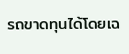รถขาดทุนได้โดยเฉ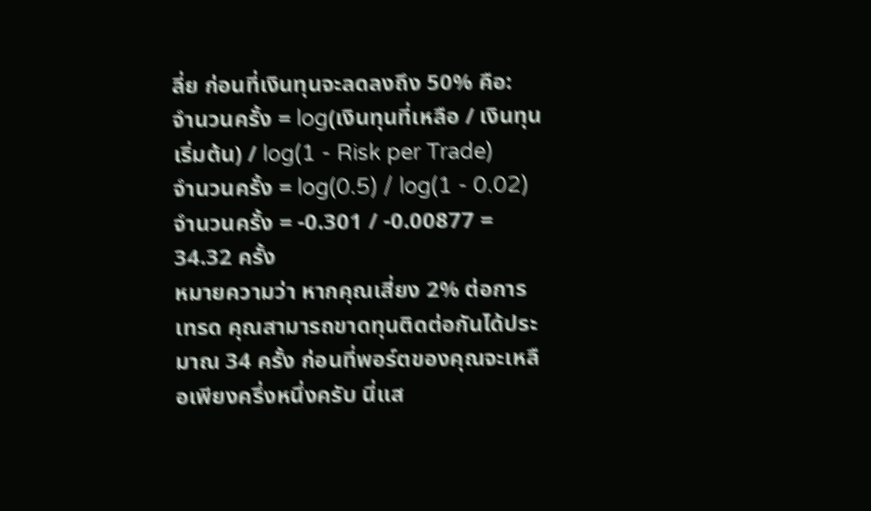ลี่ย ก่อนที่เงินทุนจะลดลงถึง 50% คือ:
จำนวนครั้ง = log(เงินทุนที่เหลือ / เงินทุนเริ่มต้น) / log(1 - Risk per Trade)
จำนวนครั้ง = log(0.5) / log(1 - 0.02)
จำนวนครั้ง = -0.301 / -0.00877 = 34.32 ครั้ง
หมายความว่า หากคุณเสี่ยง 2% ต่อการเทรด คุณสามารถขาดทุนติดต่อกันได้ประมาณ 34 ครั้ง ก่อนที่พอร์ตของคุณจะเหลือเพียงครึ่งหนึ่งครับ นี่แส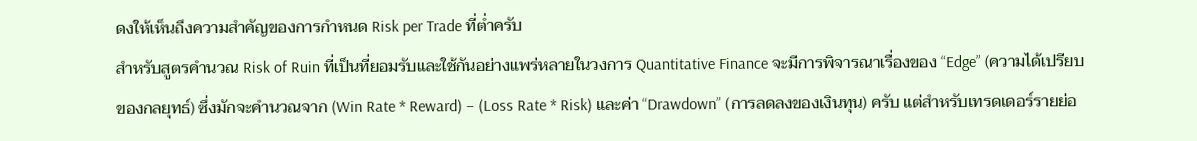ดงให้เห็นถึงความสำคัญของการกำหนด Risk per Trade ที่ต่ำครับ
สำหรับสูตรคำนวณ Risk of Ruin ที่เป็นที่ยอมรับและใช้กันอย่างแพร่หลายในวงการ Quantitative Finance จะมีการพิจารณาเรื่องของ “Edge” (ความได้เปรียบของกลยุทธ์) ซึ่งมักจะคำนวณจาก (Win Rate * Reward) – (Loss Rate * Risk) และค่า “Drawdown” (การลดลงของเงินทุน) ครับ แต่สำหรับเทรดเดอร์รายย่อ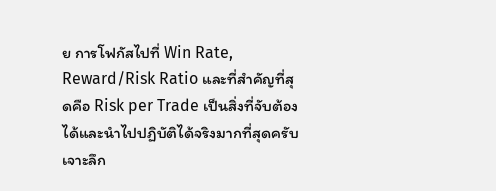ย การโฟกัสไปที่ Win Rate, Reward/Risk Ratio และที่สำคัญที่สุดคือ Risk per Trade เป็นสิ่งที่จับต้องได้และนำไปปฏิบัติได้จริงมากที่สุดครับ
เจาะลึก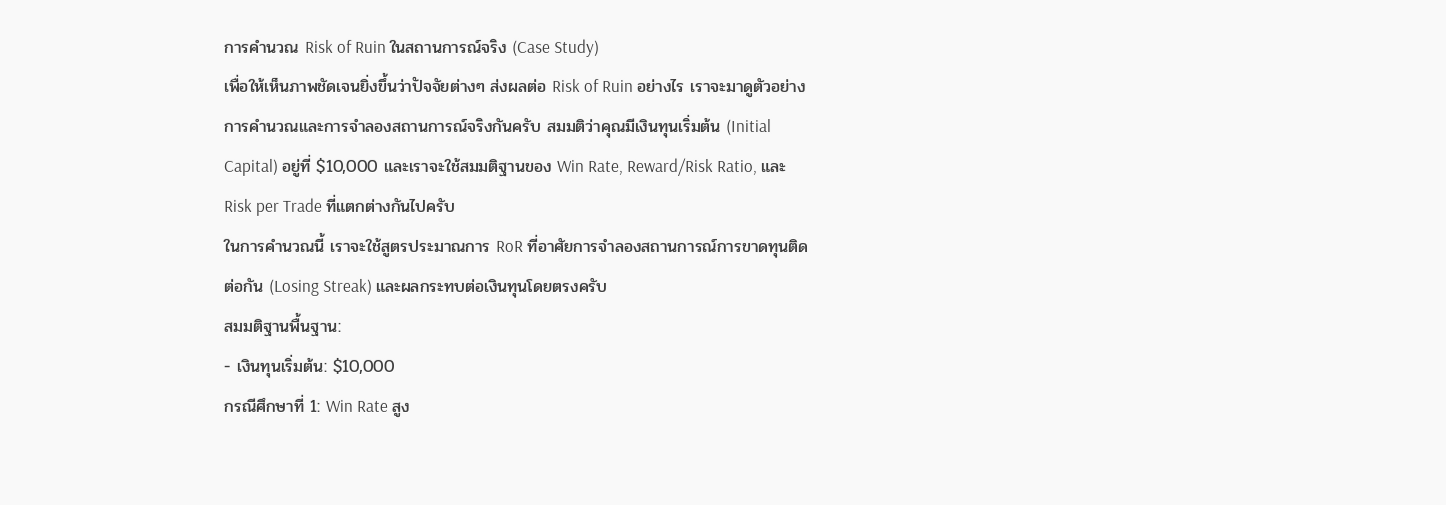การคำนวณ Risk of Ruin ในสถานการณ์จริง (Case Study)
เพื่อให้เห็นภาพชัดเจนยิ่งขึ้นว่าปัจจัยต่างๆ ส่งผลต่อ Risk of Ruin อย่างไร เราจะมาดูตัวอย่างการคำนวณและการจำลองสถานการณ์จริงกันครับ สมมติว่าคุณมีเงินทุนเริ่มต้น (Initial Capital) อยู่ที่ $10,000 และเราจะใช้สมมติฐานของ Win Rate, Reward/Risk Ratio, และ Risk per Trade ที่แตกต่างกันไปครับ
ในการคำนวณนี้ เราจะใช้สูตรประมาณการ RoR ที่อาศัยการจำลองสถานการณ์การขาดทุนติดต่อกัน (Losing Streak) และผลกระทบต่อเงินทุนโดยตรงครับ
สมมติฐานพื้นฐาน:
- เงินทุนเริ่มต้น: $10,000
กรณีศึกษาที่ 1: Win Rate สูง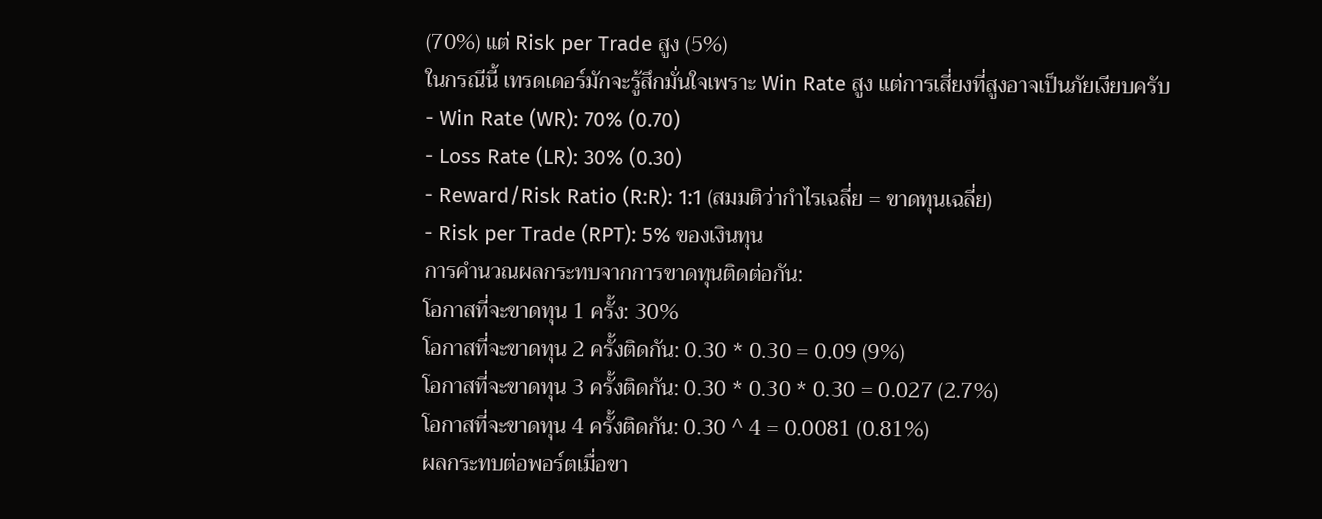(70%) แต่ Risk per Trade สูง (5%)
ในกรณีนี้ เทรดเดอร์มักจะรู้สึกมั่นใจเพราะ Win Rate สูง แต่การเสี่ยงที่สูงอาจเป็นภัยเงียบครับ
- Win Rate (WR): 70% (0.70)
- Loss Rate (LR): 30% (0.30)
- Reward/Risk Ratio (R:R): 1:1 (สมมติว่ากำไรเฉลี่ย = ขาดทุนเฉลี่ย)
- Risk per Trade (RPT): 5% ของเงินทุน
การคำนวณผลกระทบจากการขาดทุนติดต่อกัน:
โอกาสที่จะขาดทุน 1 ครั้ง: 30%
โอกาสที่จะขาดทุน 2 ครั้งติดกัน: 0.30 * 0.30 = 0.09 (9%)
โอกาสที่จะขาดทุน 3 ครั้งติดกัน: 0.30 * 0.30 * 0.30 = 0.027 (2.7%)
โอกาสที่จะขาดทุน 4 ครั้งติดกัน: 0.30 ^ 4 = 0.0081 (0.81%)
ผลกระทบต่อพอร์ตเมื่อขา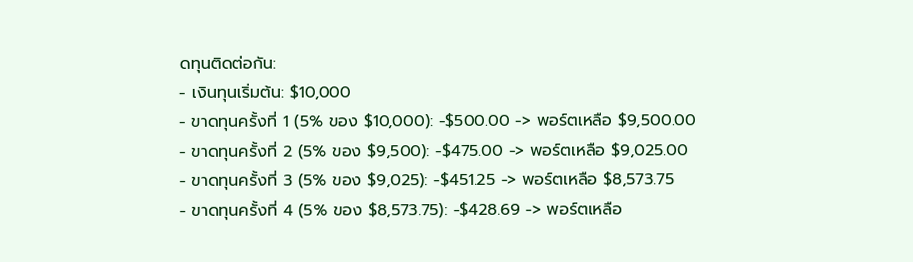ดทุนติดต่อกัน:
- เงินทุนเริ่มต้น: $10,000
- ขาดทุนครั้งที่ 1 (5% ของ $10,000): -$500.00 -> พอร์ตเหลือ $9,500.00
- ขาดทุนครั้งที่ 2 (5% ของ $9,500): -$475.00 -> พอร์ตเหลือ $9,025.00
- ขาดทุนครั้งที่ 3 (5% ของ $9,025): -$451.25 -> พอร์ตเหลือ $8,573.75
- ขาดทุนครั้งที่ 4 (5% ของ $8,573.75): -$428.69 -> พอร์ตเหลือ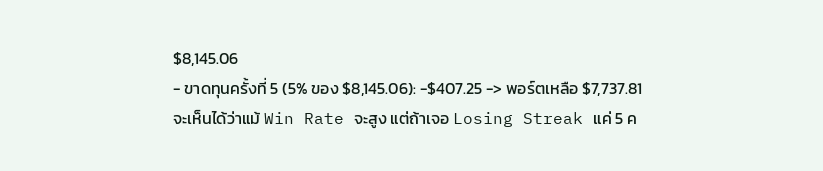$8,145.06
- ขาดทุนครั้งที่ 5 (5% ของ $8,145.06): -$407.25 -> พอร์ตเหลือ $7,737.81
จะเห็นได้ว่าแม้ Win Rate จะสูง แต่ถ้าเจอ Losing Streak แค่ 5 ค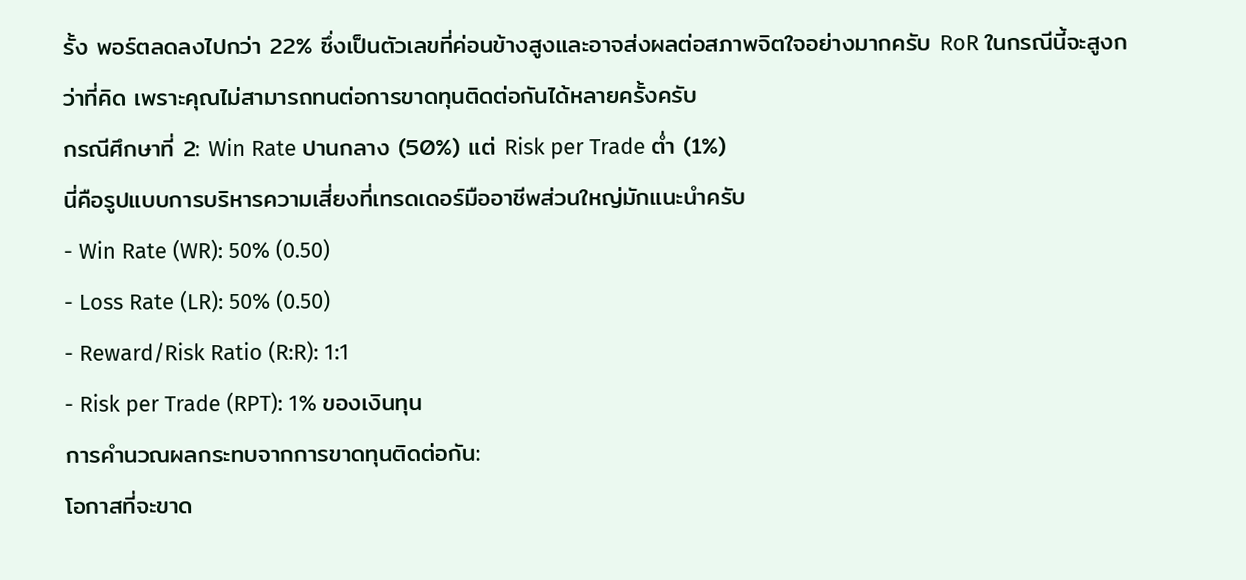รั้ง พอร์ตลดลงไปกว่า 22% ซึ่งเป็นตัวเลขที่ค่อนข้างสูงและอาจส่งผลต่อสภาพจิตใจอย่างมากครับ RoR ในกรณีนี้จะสูงกว่าที่คิด เพราะคุณไม่สามารถทนต่อการขาดทุนติดต่อกันได้หลายครั้งครับ
กรณีศึกษาที่ 2: Win Rate ปานกลาง (50%) แต่ Risk per Trade ต่ำ (1%)
นี่คือรูปแบบการบริหารความเสี่ยงที่เทรดเดอร์มืออาชีพส่วนใหญ่มักแนะนำครับ
- Win Rate (WR): 50% (0.50)
- Loss Rate (LR): 50% (0.50)
- Reward/Risk Ratio (R:R): 1:1
- Risk per Trade (RPT): 1% ของเงินทุน
การคำนวณผลกระทบจากการขาดทุนติดต่อกัน:
โอกาสที่จะขาด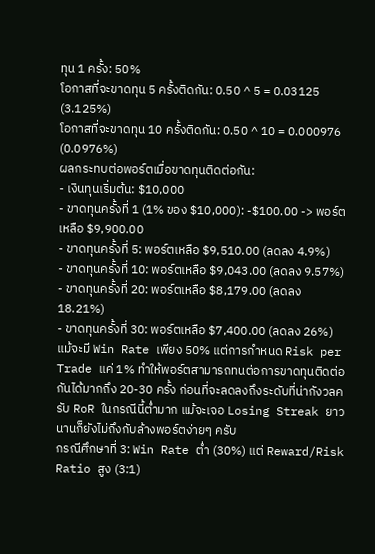ทุน 1 ครั้ง: 50%
โอกาสที่จะขาดทุน 5 ครั้งติดกัน: 0.50 ^ 5 = 0.03125 (3.125%)
โอกาสที่จะขาดทุน 10 ครั้งติดกัน: 0.50 ^ 10 = 0.000976 (0.0976%)
ผลกระทบต่อพอร์ตเมื่อขาดทุนติดต่อกัน:
- เงินทุนเริ่มต้น: $10,000
- ขาดทุนครั้งที่ 1 (1% ของ $10,000): -$100.00 -> พอร์ตเหลือ $9,900.00
- ขาดทุนครั้งที่ 5: พอร์ตเหลือ $9,510.00 (ลดลง 4.9%)
- ขาดทุนครั้งที่ 10: พอร์ตเหลือ $9,043.00 (ลดลง 9.57%)
- ขาดทุนครั้งที่ 20: พอร์ตเหลือ $8,179.00 (ลดลง 18.21%)
- ขาดทุนครั้งที่ 30: พอร์ตเหลือ $7,400.00 (ลดลง 26%)
แม้จะมี Win Rate เพียง 50% แต่การกำหนด Risk per Trade แค่ 1% ทำให้พอร์ตสามารถทนต่อการขาดทุนติดต่อกันได้มากถึง 20-30 ครั้ง ก่อนที่จะลดลงถึงระดับที่น่ากังวลครับ RoR ในกรณีนี้ต่ำมาก แม้จะเจอ Losing Streak ยาวนานก็ยังไม่ถึงกับล้างพอร์ตง่ายๆ ครับ
กรณีศึกษาที่ 3: Win Rate ต่ำ (30%) แต่ Reward/Risk Ratio สูง (3:1)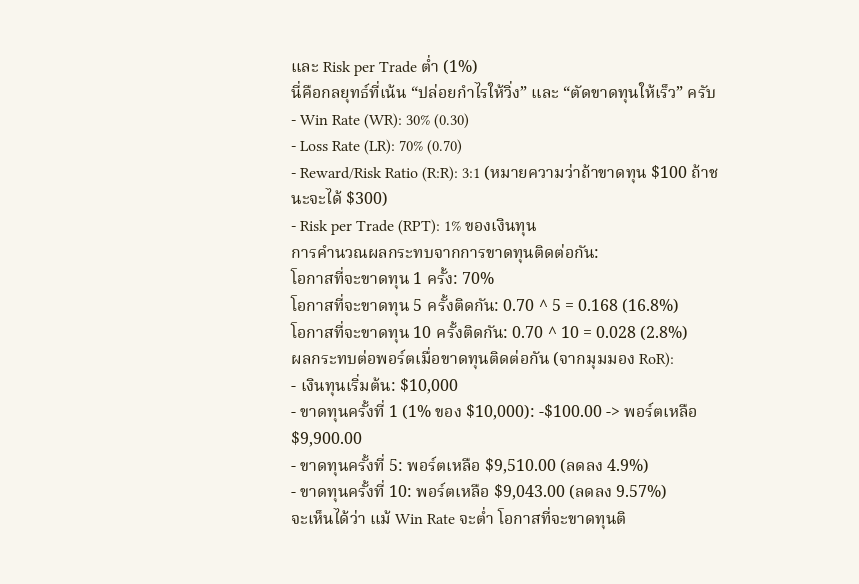และ Risk per Trade ต่ำ (1%)
นี่คือกลยุทธ์ที่เน้น “ปล่อยกำไรให้วิ่ง” และ “ตัดขาดทุนให้เร็ว” ครับ
- Win Rate (WR): 30% (0.30)
- Loss Rate (LR): 70% (0.70)
- Reward/Risk Ratio (R:R): 3:1 (หมายความว่าถ้าขาดทุน $100 ถ้าชนะจะได้ $300)
- Risk per Trade (RPT): 1% ของเงินทุน
การคำนวณผลกระทบจากการขาดทุนติดต่อกัน:
โอกาสที่จะขาดทุน 1 ครั้ง: 70%
โอกาสที่จะขาดทุน 5 ครั้งติดกัน: 0.70 ^ 5 = 0.168 (16.8%)
โอกาสที่จะขาดทุน 10 ครั้งติดกัน: 0.70 ^ 10 = 0.028 (2.8%)
ผลกระทบต่อพอร์ตเมื่อขาดทุนติดต่อกัน (จากมุมมอง RoR):
- เงินทุนเริ่มต้น: $10,000
- ขาดทุนครั้งที่ 1 (1% ของ $10,000): -$100.00 -> พอร์ตเหลือ $9,900.00
- ขาดทุนครั้งที่ 5: พอร์ตเหลือ $9,510.00 (ลดลง 4.9%)
- ขาดทุนครั้งที่ 10: พอร์ตเหลือ $9,043.00 (ลดลง 9.57%)
จะเห็นได้ว่า แม้ Win Rate จะต่ำ โอกาสที่จะขาดทุนติ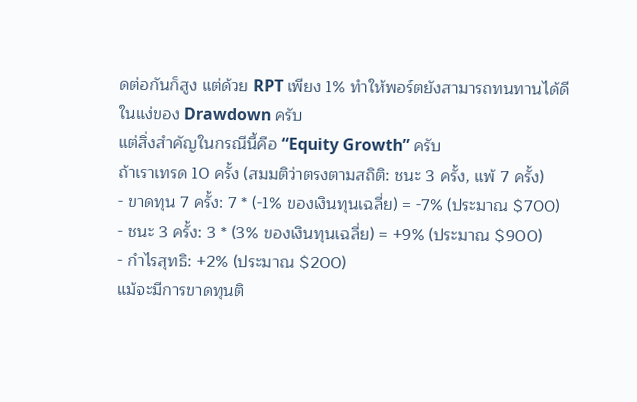ดต่อกันก็สูง แต่ด้วย RPT เพียง 1% ทำให้พอร์ตยังสามารถทนทานได้ดีในแง่ของ Drawdown ครับ
แต่สิ่งสำคัญในกรณีนี้คือ “Equity Growth” ครับ
ถ้าเราเทรด 10 ครั้ง (สมมติว่าตรงตามสถิติ: ชนะ 3 ครั้ง, แพ้ 7 ครั้ง)
- ขาดทุน 7 ครั้ง: 7 * (-1% ของเงินทุนเฉลี่ย) = -7% (ประมาณ $700)
- ชนะ 3 ครั้ง: 3 * (3% ของเงินทุนเฉลี่ย) = +9% (ประมาณ $900)
- กำไรสุทธิ: +2% (ประมาณ $200)
แม้จะมีการขาดทุนติ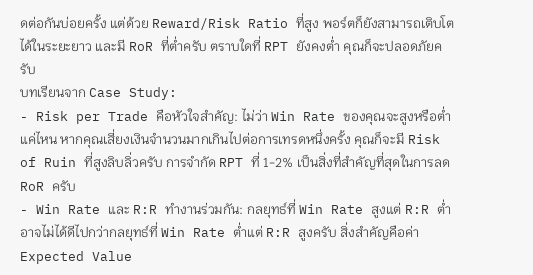ดต่อกันบ่อยครั้ง แต่ด้วย Reward/Risk Ratio ที่สูง พอร์ตก็ยังสามารถเติบโตได้ในระยะยาว และมี RoR ที่ต่ำครับ ตราบใดที่ RPT ยังคงต่ำ คุณก็จะปลอดภัยครับ
บทเรียนจาก Case Study:
- Risk per Trade คือหัวใจสำคัญ: ไม่ว่า Win Rate ของคุณจะสูงหรือต่ำแค่ไหน หากคุณเสี่ยงเงินจำนวนมากเกินไปต่อการเทรดหนึ่งครั้ง คุณก็จะมี Risk of Ruin ที่สูงลิบลิ่วครับ การจำกัด RPT ที่ 1-2% เป็นสิ่งที่สำคัญที่สุดในการลด RoR ครับ
- Win Rate และ R:R ทำงานร่วมกัน: กลยุทธ์ที่ Win Rate สูงแต่ R:R ต่ำ อาจไม่ได้ดีไปกว่ากลยุทธ์ที่ Win Rate ต่ำแต่ R:R สูงครับ สิ่งสำคัญคือค่า Expected Value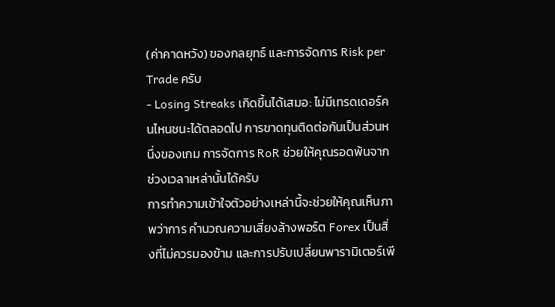(ค่าคาดหวัง) ของกลยุทธ์ และการจัดการ Risk per Trade ครับ
- Losing Streaks เกิดขึ้นได้เสมอ: ไม่มีเทรดเดอร์คนไหนชนะได้ตลอดไป การขาดทุนติดต่อกันเป็นส่วนหนึ่งของเกม การจัดการ RoR ช่วยให้คุณรอดพ้นจากช่วงเวลาเหล่านั้นได้ครับ
การทำความเข้าใจตัวอย่างเหล่านี้จะช่วยให้คุณเห็นภาพว่าการ คำนวณความเสี่ยงล้างพอร์ต Forex เป็นสิ่งที่ไม่ควรมองข้าม และการปรับเปลี่ยนพารามิเตอร์เพี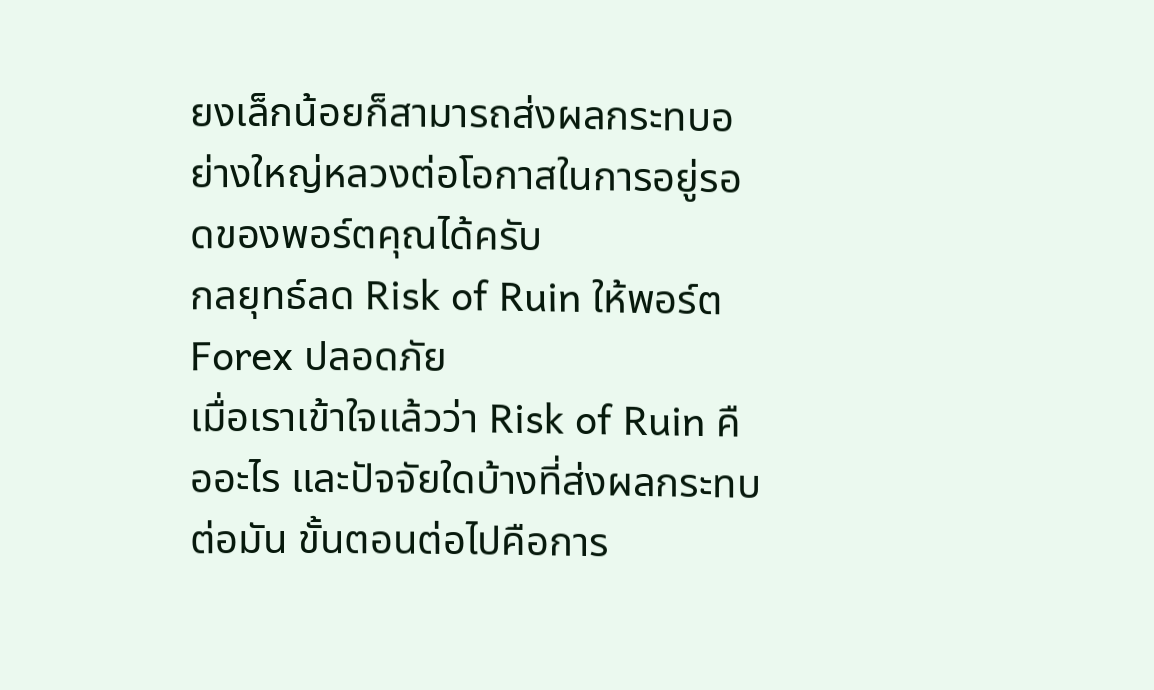ยงเล็กน้อยก็สามารถส่งผลกระทบอย่างใหญ่หลวงต่อโอกาสในการอยู่รอดของพอร์ตคุณได้ครับ
กลยุทธ์ลด Risk of Ruin ให้พอร์ต Forex ปลอดภัย
เมื่อเราเข้าใจแล้วว่า Risk of Ruin คืออะไร และปัจจัยใดบ้างที่ส่งผลกระทบต่อมัน ขั้นตอนต่อไปคือการ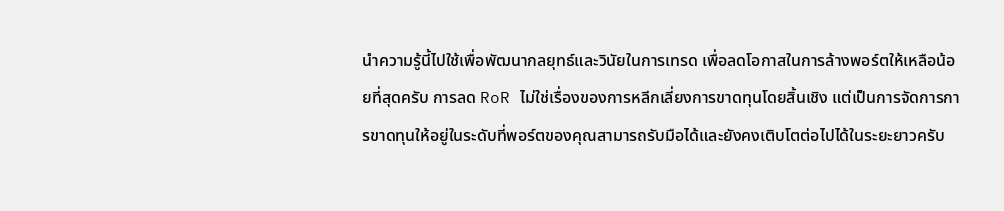นำความรู้นี้ไปใช้เพื่อพัฒนากลยุทธ์และวินัยในการเทรด เพื่อลดโอกาสในการล้างพอร์ตให้เหลือน้อยที่สุดครับ การลด RoR ไม่ใช่เรื่องของการหลีกเลี่ยงการขาดทุนโดยสิ้นเชิง แต่เป็นการจัดการการขาดทุนให้อยู่ในระดับที่พอร์ตของคุณสามารถรับมือได้และยังคงเติบโตต่อไปได้ในระยะยาวครับ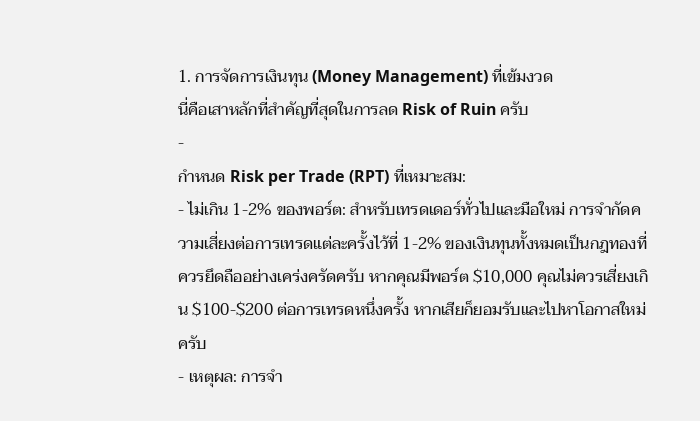1. การจัดการเงินทุน (Money Management) ที่เข้มงวด
นี่คือเสาหลักที่สำคัญที่สุดในการลด Risk of Ruin ครับ
-
กำหนด Risk per Trade (RPT) ที่เหมาะสม:
- ไม่เกิน 1-2% ของพอร์ต: สำหรับเทรดเดอร์ทั่วไปและมือใหม่ การจำกัดความเสี่ยงต่อการเทรดแต่ละครั้งไว้ที่ 1-2% ของเงินทุนทั้งหมดเป็นกฎทองที่ควรยึดถืออย่างเคร่งครัดครับ หากคุณมีพอร์ต $10,000 คุณไม่ควรเสี่ยงเกิน $100-$200 ต่อการเทรดหนึ่งครั้ง หากเสียก็ยอมรับและไปหาโอกาสใหม่ครับ
- เหตุผล: การจำ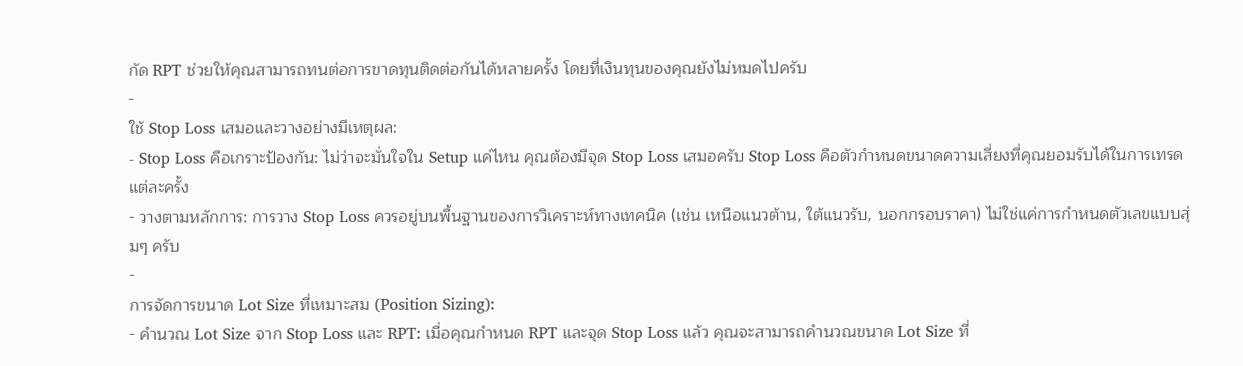กัด RPT ช่วยให้คุณสามารถทนต่อการขาดทุนติดต่อกันได้หลายครั้ง โดยที่เงินทุนของคุณยังไม่หมดไปครับ
-
ใช้ Stop Loss เสมอและวางอย่างมีเหตุผล:
- Stop Loss คือเกราะป้องกัน: ไม่ว่าจะมั่นใจใน Setup แค่ไหน คุณต้องมีจุด Stop Loss เสมอครับ Stop Loss คือตัวกำหนดขนาดความเสี่ยงที่คุณยอมรับได้ในการเทรดแต่ละครั้ง
- วางตามหลักการ: การวาง Stop Loss ควรอยู่บนพื้นฐานของการวิเคราะห์ทางเทคนิค (เช่น เหนือแนวต้าน, ใต้แนวรับ, นอกกรอบราคา) ไม่ใช่แค่การกำหนดตัวเลขแบบสุ่มๆ ครับ
-
การจัดการขนาด Lot Size ที่เหมาะสม (Position Sizing):
- คำนวณ Lot Size จาก Stop Loss และ RPT: เมื่อคุณกำหนด RPT และจุด Stop Loss แล้ว คุณจะสามารถคำนวณขนาด Lot Size ที่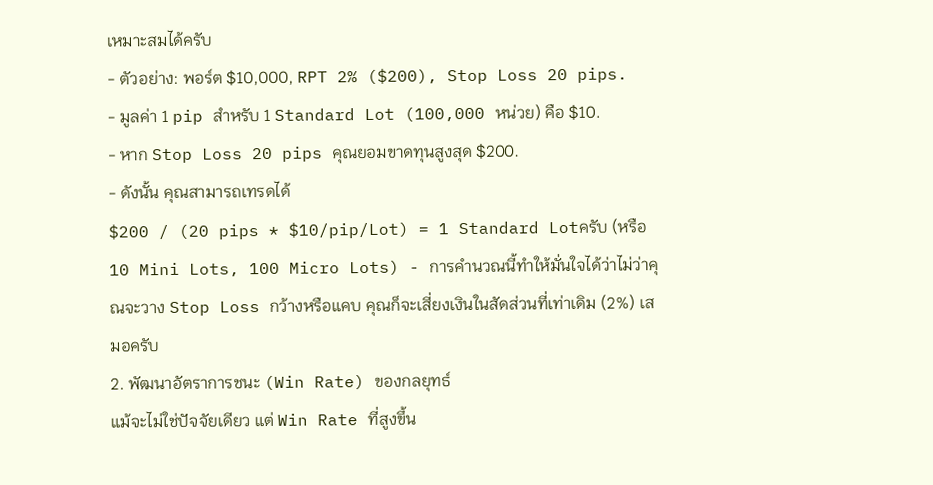เหมาะสมได้ครับ
- ตัวอย่าง: พอร์ต $10,000, RPT 2% ($200), Stop Loss 20 pips.
- มูลค่า 1 pip สำหรับ 1 Standard Lot (100,000 หน่วย) คือ $10.
- หาก Stop Loss 20 pips คุณยอมขาดทุนสูงสุด $200.
- ดังนั้น คุณสามารถเทรดได้
$200 / (20 pips * $10/pip/Lot) = 1 Standard Lotครับ (หรือ 10 Mini Lots, 100 Micro Lots) - การคำนวณนี้ทำให้มั่นใจได้ว่าไม่ว่าคุณจะวาง Stop Loss กว้างหรือแคบ คุณก็จะเสี่ยงเงินในสัดส่วนที่เท่าเดิม (2%) เสมอครับ
2. พัฒนาอัตราการชนะ (Win Rate) ของกลยุทธ์
แม้จะไม่ใช่ปัจจัยเดียว แต่ Win Rate ที่สูงขึ้น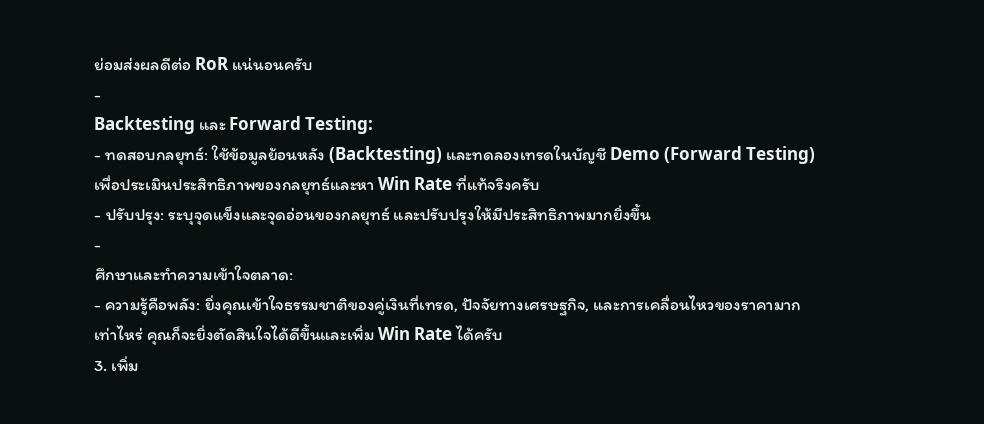ย่อมส่งผลดีต่อ RoR แน่นอนครับ
-
Backtesting และ Forward Testing:
- ทดสอบกลยุทธ์: ใช้ข้อมูลย้อนหลัง (Backtesting) และทดลองเทรดในบัญชี Demo (Forward Testing) เพื่อประเมินประสิทธิภาพของกลยุทธ์และหา Win Rate ที่แท้จริงครับ
- ปรับปรุง: ระบุจุดแข็งและจุดอ่อนของกลยุทธ์ และปรับปรุงให้มีประสิทธิภาพมากยิ่งขึ้น
-
ศึกษาและทำความเข้าใจตลาด:
- ความรู้คือพลัง: ยิ่งคุณเข้าใจธรรมชาติของคู่เงินที่เทรด, ปัจจัยทางเศรษฐกิจ, และการเคลื่อนไหวของราคามากเท่าไหร่ คุณก็จะยิ่งตัดสินใจได้ดีขึ้นและเพิ่ม Win Rate ได้ครับ
3. เพิ่ม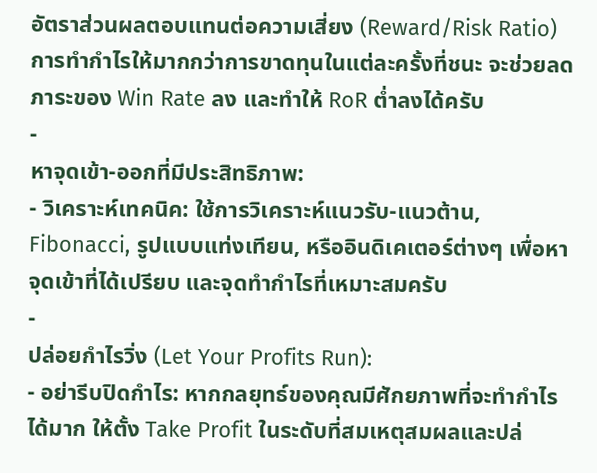อัตราส่วนผลตอบแทนต่อความเสี่ยง (Reward/Risk Ratio)
การทำกำไรให้มากกว่าการขาดทุนในแต่ละครั้งที่ชนะ จะช่วยลดภาระของ Win Rate ลง และทำให้ RoR ต่ำลงได้ครับ
-
หาจุดเข้า-ออกที่มีประสิทธิภาพ:
- วิเคราะห์เทคนิค: ใช้การวิเคราะห์แนวรับ-แนวต้าน, Fibonacci, รูปแบบแท่งเทียน, หรืออินดิเคเตอร์ต่างๆ เพื่อหาจุดเข้าที่ได้เปรียบ และจุดทำกำไรที่เหมาะสมครับ
-
ปล่อยกำไรวิ่ง (Let Your Profits Run):
- อย่ารีบปิดกำไร: หากกลยุทธ์ของคุณมีศักยภาพที่จะทำกำไรได้มาก ให้ตั้ง Take Profit ในระดับที่สมเหตุสมผลและปล่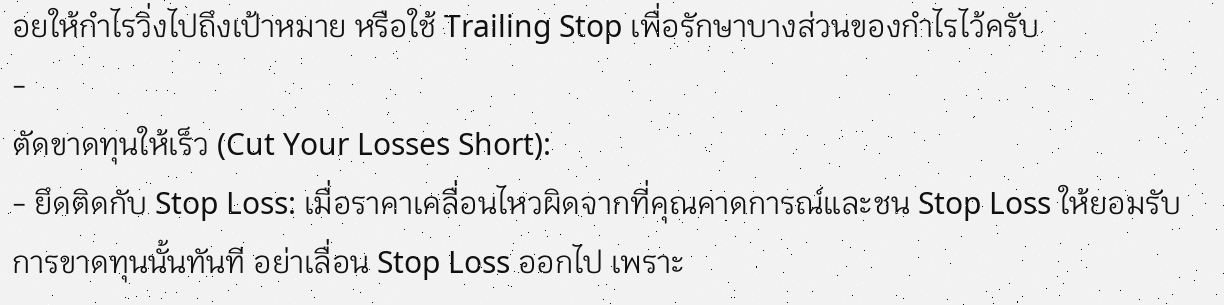อยให้กำไรวิ่งไปถึงเป้าหมาย หรือใช้ Trailing Stop เพื่อรักษาบางส่วนของกำไรไว้ครับ
-
ตัดขาดทุนให้เร็ว (Cut Your Losses Short):
- ยึดติดกับ Stop Loss: เมื่อราคาเคลื่อนไหวผิดจากที่คุณคาดการณ์และชน Stop Loss ให้ยอมรับการขาดทุนนั้นทันที อย่าเลื่อน Stop Loss ออกไป เพราะ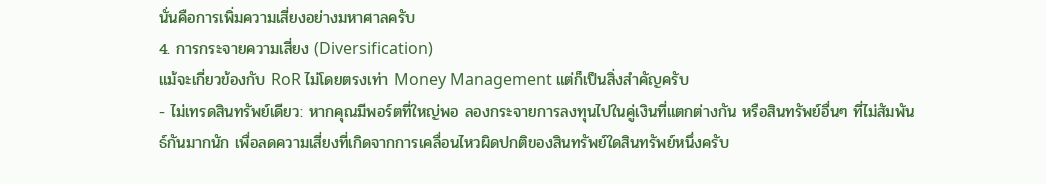นั่นคือการเพิ่มความเสี่ยงอย่างมหาศาลครับ
4. การกระจายความเสี่ยง (Diversification)
แม้จะเกี่ยวข้องกับ RoR ไม่โดยตรงเท่า Money Management แต่ก็เป็นสิ่งสำคัญครับ
- ไม่เทรดสินทรัพย์เดียว: หากคุณมีพอร์ตที่ใหญ่พอ ลองกระจายการลงทุนไปในคู่เงินที่แตกต่างกัน หรือสินทรัพย์อื่นๆ ที่ไม่สัมพันธ์กันมากนัก เพื่อลดความเสี่ยงที่เกิดจากการเคลื่อนไหวผิดปกติของสินทรัพย์ใดสินทรัพย์หนึ่งครับ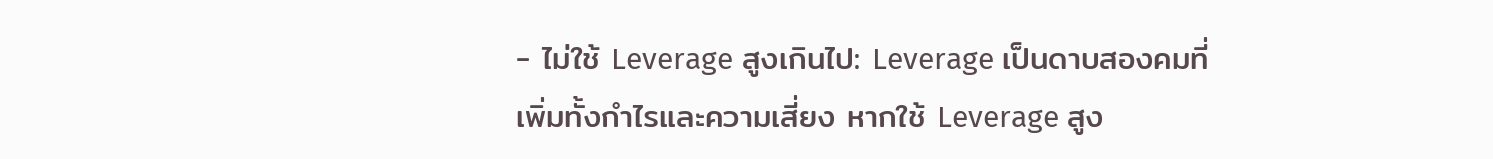- ไม่ใช้ Leverage สูงเกินไป: Leverage เป็นดาบสองคมที่เพิ่มทั้งกำไรและความเสี่ยง หากใช้ Leverage สูง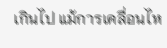เกินไป แม้การเคลื่อนไห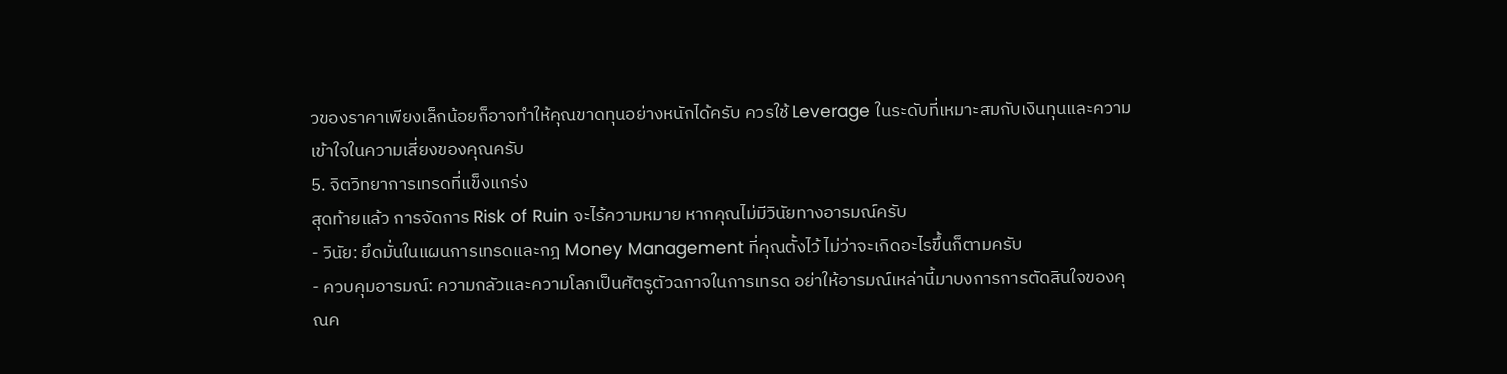วของราคาเพียงเล็กน้อยก็อาจทำให้คุณขาดทุนอย่างหนักได้ครับ ควรใช้ Leverage ในระดับที่เหมาะสมกับเงินทุนและความเข้าใจในความเสี่ยงของคุณครับ
5. จิตวิทยาการเทรดที่แข็งแกร่ง
สุดท้ายแล้ว การจัดการ Risk of Ruin จะไร้ความหมาย หากคุณไม่มีวินัยทางอารมณ์ครับ
- วินัย: ยึดมั่นในแผนการเทรดและกฎ Money Management ที่คุณตั้งไว้ ไม่ว่าจะเกิดอะไรขึ้นก็ตามครับ
- ควบคุมอารมณ์: ความกลัวและความโลภเป็นศัตรูตัวฉกาจในการเทรด อย่าให้อารมณ์เหล่านี้มาบงการการตัดสินใจของคุณค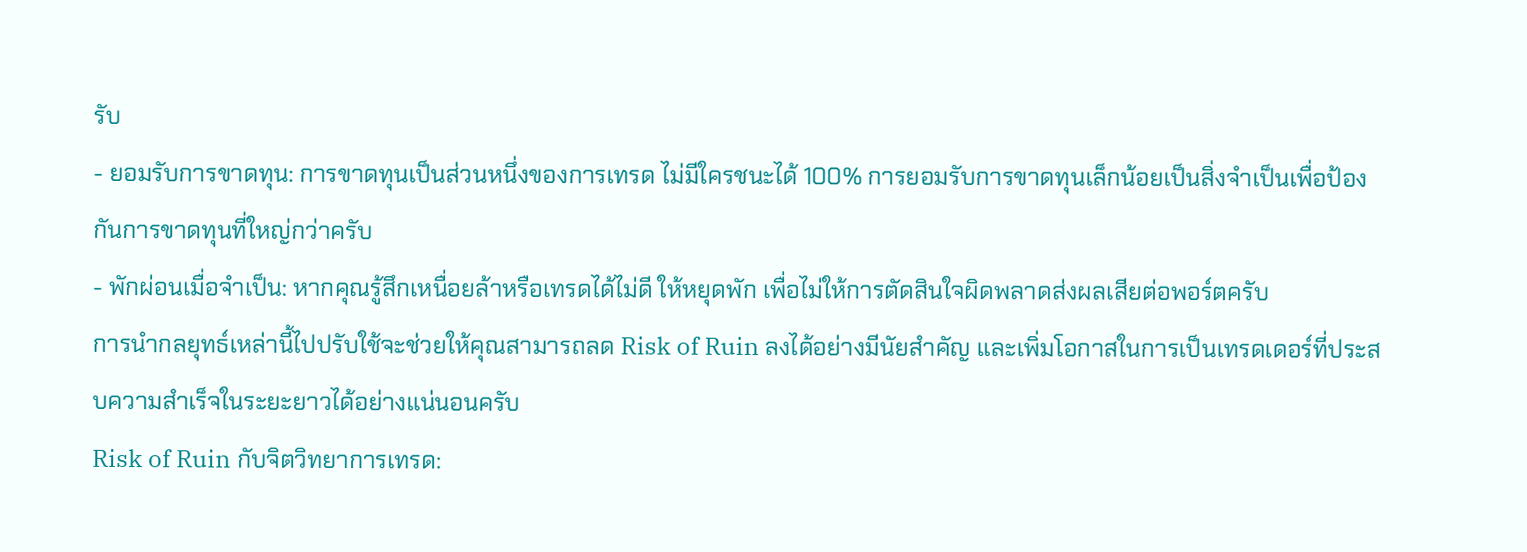รับ
- ยอมรับการขาดทุน: การขาดทุนเป็นส่วนหนึ่งของการเทรด ไม่มีใครชนะได้ 100% การยอมรับการขาดทุนเล็กน้อยเป็นสิ่งจำเป็นเพื่อป้องกันการขาดทุนที่ใหญ่กว่าครับ
- พักผ่อนเมื่อจำเป็น: หากคุณรู้สึกเหนื่อยล้าหรือเทรดได้ไม่ดี ให้หยุดพัก เพื่อไม่ให้การตัดสินใจผิดพลาดส่งผลเสียต่อพอร์ตครับ
การนำกลยุทธ์เหล่านี้ไปปรับใช้จะช่วยให้คุณสามารถลด Risk of Ruin ลงได้อย่างมีนัยสำคัญ และเพิ่มโอกาสในการเป็นเทรดเดอร์ที่ประสบความสำเร็จในระยะยาวได้อย่างแน่นอนครับ
Risk of Ruin กับจิตวิทยาการเทรด: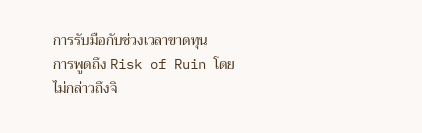การรับมือกับช่วงเวลาขาดทุน
การพูดถึง Risk of Ruin โดยไม่กล่าวถึงจิ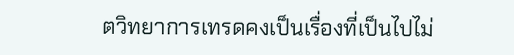ตวิทยาการเทรดคงเป็นเรื่องที่เป็นไปไม่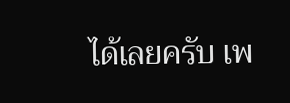ได้เลยครับ เพ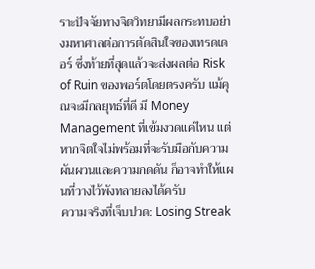ราะปัจจัยทางจิตวิทยามีผลกระทบอย่างมหาศาลต่อการตัดสินใจของเทรดเดอร์ ซึ่งท้ายที่สุดแล้วจะส่งผลต่อ Risk of Ruin ของพอร์ตโดยตรงครับ แม้คุณจะมีกลยุทธ์ที่ดี มี Money Management ที่เข้มงวดแค่ไหน แต่หากจิตใจไม่พร้อมที่จะรับมือกับความผันผวนและความกดดัน ก็อาจทำให้แผนที่วางไว้พังทลายลงได้ครับ
ความจริงที่เจ็บปวด: Losing Streak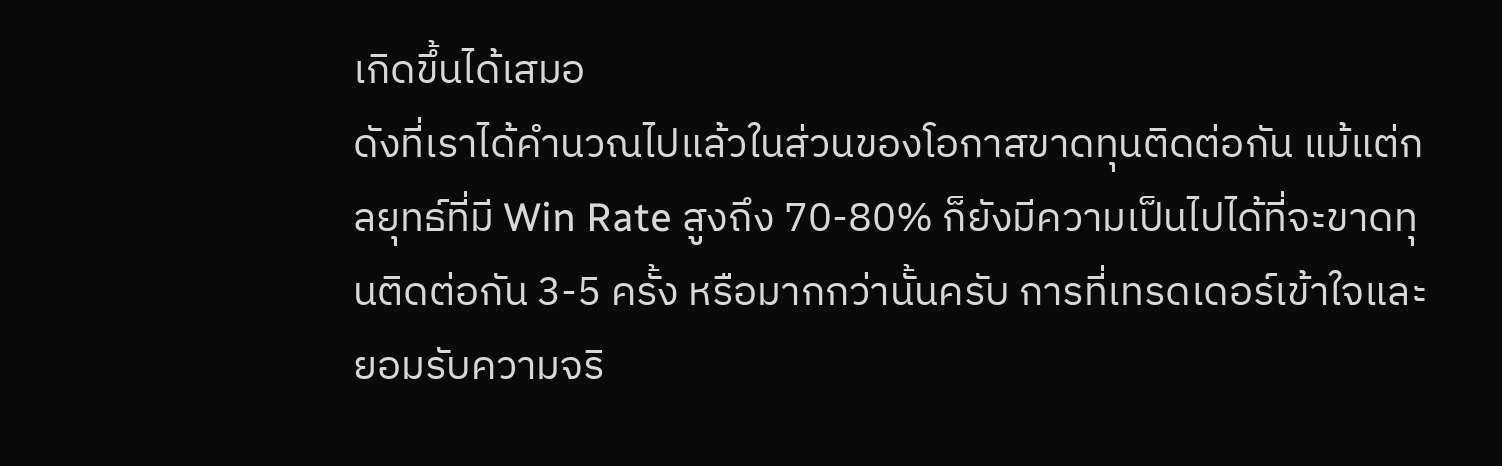เกิดขึ้นได้เสมอ
ดังที่เราได้คำนวณไปแล้วในส่วนของโอกาสขาดทุนติดต่อกัน แม้แต่กลยุทธ์ที่มี Win Rate สูงถึง 70-80% ก็ยังมีความเป็นไปได้ที่จะขาดทุนติดต่อกัน 3-5 ครั้ง หรือมากกว่านั้นครับ การที่เทรดเดอร์เข้าใจและยอมรับความจริ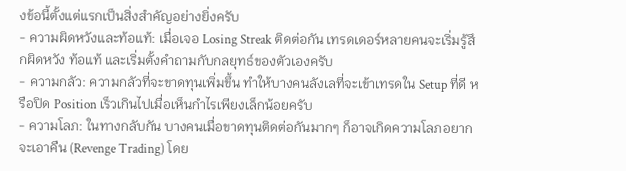งข้อนี้ตั้งแต่แรกเป็นสิ่งสำคัญอย่างยิ่งครับ
- ความผิดหวังและท้อแท้: เมื่อเจอ Losing Streak ติดต่อกัน เทรดเดอร์หลายคนจะเริ่มรู้สึกผิดหวัง ท้อแท้ และเริ่มตั้งคำถามกับกลยุทธ์ของตัวเองครับ
- ความกลัว: ความกลัวที่จะขาดทุนเพิ่มขึ้น ทำให้บางคนลังเลที่จะเข้าเทรดใน Setup ที่ดี หรือปิด Position เร็วเกินไปเมื่อเห็นกำไรเพียงเล็กน้อยครับ
- ความโลภ: ในทางกลับกัน บางคนเมื่อขาดทุนติดต่อกันมากๆ ก็อาจเกิดความโลภอยากจะเอาคืน (Revenge Trading) โดย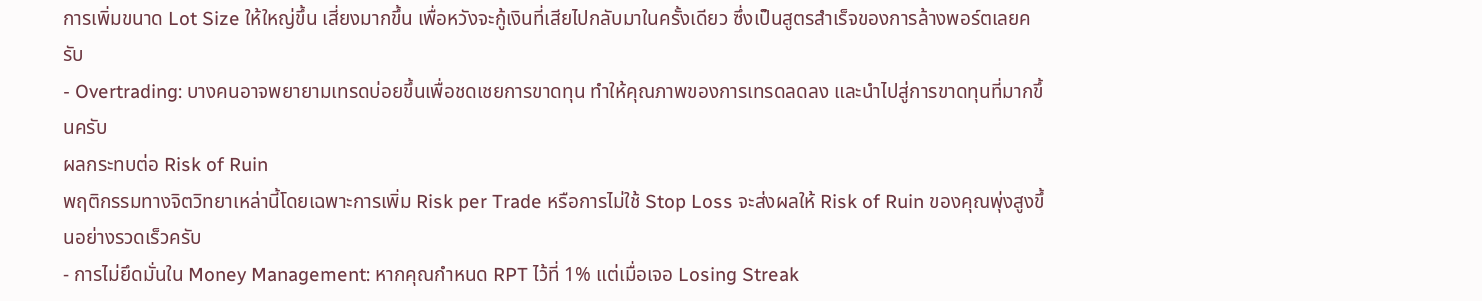การเพิ่มขนาด Lot Size ให้ใหญ่ขึ้น เสี่ยงมากขึ้น เพื่อหวังจะกู้เงินที่เสียไปกลับมาในครั้งเดียว ซึ่งเป็นสูตรสำเร็จของการล้างพอร์ตเลยครับ
- Overtrading: บางคนอาจพยายามเทรดบ่อยขึ้นเพื่อชดเชยการขาดทุน ทำให้คุณภาพของการเทรดลดลง และนำไปสู่การขาดทุนที่มากขึ้นครับ
ผลกระทบต่อ Risk of Ruin
พฤติกรรมทางจิตวิทยาเหล่านี้โดยเฉพาะการเพิ่ม Risk per Trade หรือการไม่ใช้ Stop Loss จะส่งผลให้ Risk of Ruin ของคุณพุ่งสูงขึ้นอย่างรวดเร็วครับ
- การไม่ยึดมั่นใน Money Management: หากคุณกำหนด RPT ไว้ที่ 1% แต่เมื่อเจอ Losing Streak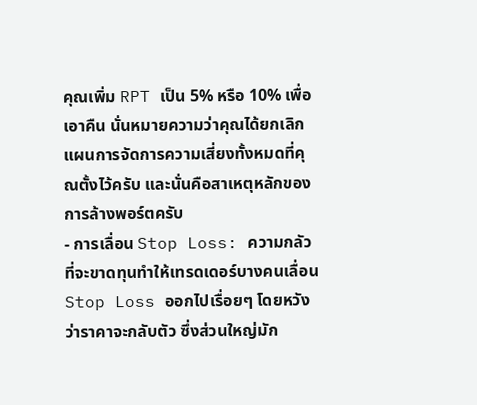คุณเพิ่ม RPT เป็น 5% หรือ 10% เพื่อเอาคืน นั่นหมายความว่าคุณได้ยกเลิกแผนการจัดการความเสี่ยงทั้งหมดที่คุณตั้งไว้ครับ และนั่นคือสาเหตุหลักของการล้างพอร์ตครับ
- การเลื่อน Stop Loss: ความกลัวที่จะขาดทุนทำให้เทรดเดอร์บางคนเลื่อน Stop Loss ออกไปเรื่อยๆ โดยหวังว่าราคาจะกลับตัว ซึ่งส่วนใหญ่มัก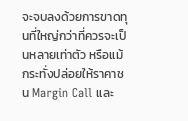จะจบลงด้วยการขาดทุนที่ใหญ่กว่าที่ควรจะเป็นหลายเท่าตัว หรือแม้กระทั่งปล่อยให้ราคาชน Margin Call และ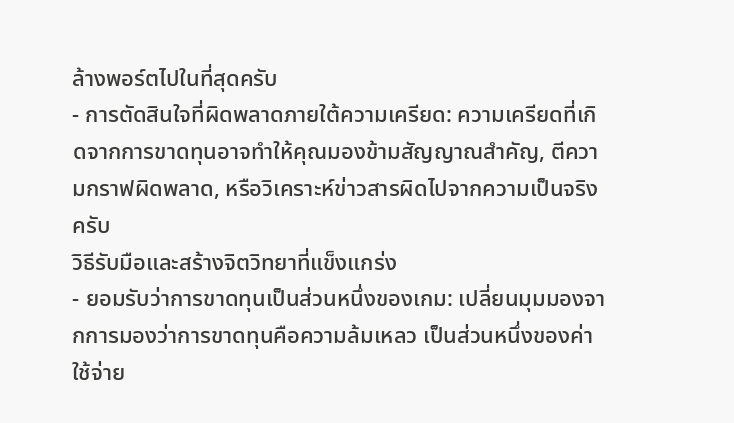ล้างพอร์ตไปในที่สุดครับ
- การตัดสินใจที่ผิดพลาดภายใต้ความเครียด: ความเครียดที่เกิดจากการขาดทุนอาจทำให้คุณมองข้ามสัญญาณสำคัญ, ตีความกราฟผิดพลาด, หรือวิเคราะห์ข่าวสารผิดไปจากความเป็นจริงครับ
วิธีรับมือและสร้างจิตวิทยาที่แข็งแกร่ง
- ยอมรับว่าการขาดทุนเป็นส่วนหนึ่งของเกม: เปลี่ยนมุมมองจากการมองว่าการขาดทุนคือความล้มเหลว เป็นส่วนหนึ่งของค่าใช้จ่าย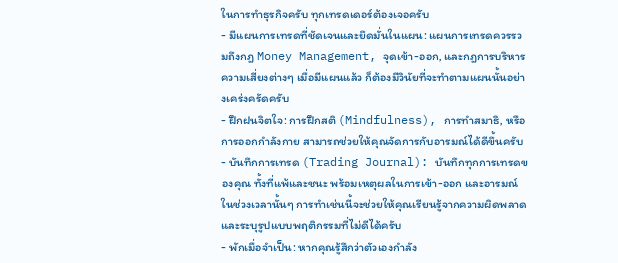ในการทำธุรกิจครับ ทุกเทรดเดอร์ต้องเจอครับ
- มีแผนการเทรดที่ชัดเจนและยึดมั่นในแผน: แผนการเทรดควรรวมถึงกฎ Money Management, จุดเข้า-ออก, และกฎการบริหารความเสี่ยงต่างๆ เมื่อมีแผนแล้ว ก็ต้องมีวินัยที่จะทำตามแผนนั้นอย่างเคร่งครัดครับ
- ฝึกฝนจิตใจ: การฝึกสติ (Mindfulness), การทำสมาธิ, หรือการออกกำลังกาย สามารถช่วยให้คุณจัดการกับอารมณ์ได้ดีขึ้นครับ
- บันทึกการเทรด (Trading Journal): บันทึกทุกการเทรดของคุณ ทั้งที่แพ้และชนะ พร้อมเหตุผลในการเข้า-ออก และอารมณ์ในช่วงเวลานั้นๆ การทำเช่นนี้จะช่วยให้คุณเรียนรู้จากความผิดพลาดและระบุรูปแบบพฤติกรรมที่ไม่ดีได้ครับ
- พักเมื่อจำเป็น: หากคุณรู้สึกว่าตัวเองกำลัง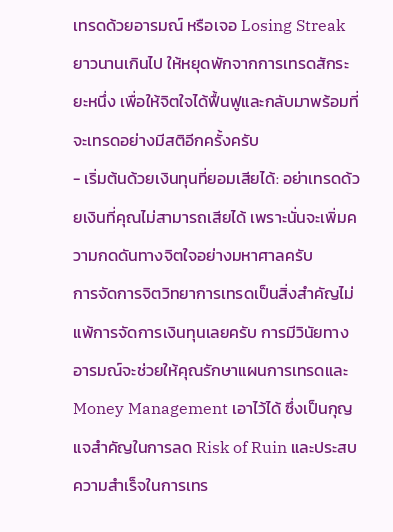เทรดด้วยอารมณ์ หรือเจอ Losing Streak ยาวนานเกินไป ให้หยุดพักจากการเทรดสักระยะหนึ่ง เพื่อให้จิตใจได้ฟื้นฟูและกลับมาพร้อมที่จะเทรดอย่างมีสติอีกครั้งครับ
- เริ่มต้นด้วยเงินทุนที่ยอมเสียได้: อย่าเทรดด้วยเงินที่คุณไม่สามารถเสียได้ เพราะนั่นจะเพิ่มความกดดันทางจิตใจอย่างมหาศาลครับ
การจัดการจิตวิทยาการเทรดเป็นสิ่งสำคัญไม่แพ้การจัดการเงินทุนเลยครับ การมีวินัยทางอารมณ์จะช่วยให้คุณรักษาแผนการเทรดและ Money Management เอาไว้ได้ ซึ่งเป็นกุญแจสำคัญในการลด Risk of Ruin และประสบความสำเร็จในการเทร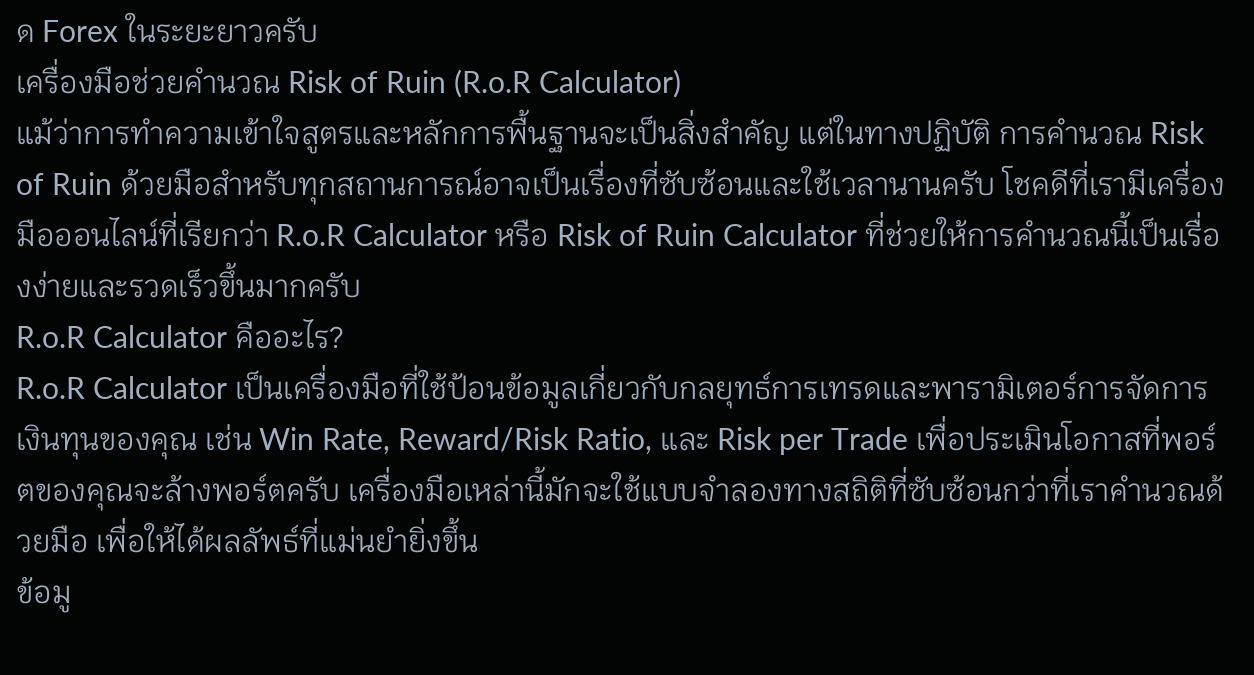ด Forex ในระยะยาวครับ
เครื่องมือช่วยคำนวณ Risk of Ruin (R.o.R Calculator)
แม้ว่าการทำความเข้าใจสูตรและหลักการพื้นฐานจะเป็นสิ่งสำคัญ แต่ในทางปฏิบัติ การคำนวณ Risk of Ruin ด้วยมือสำหรับทุกสถานการณ์อาจเป็นเรื่องที่ซับซ้อนและใช้เวลานานครับ โชคดีที่เรามีเครื่องมือออนไลน์ที่เรียกว่า R.o.R Calculator หรือ Risk of Ruin Calculator ที่ช่วยให้การคำนวณนี้เป็นเรื่องง่ายและรวดเร็วขึ้นมากครับ
R.o.R Calculator คืออะไร?
R.o.R Calculator เป็นเครื่องมือที่ใช้ป้อนข้อมูลเกี่ยวกับกลยุทธ์การเทรดและพารามิเตอร์การจัดการเงินทุนของคุณ เช่น Win Rate, Reward/Risk Ratio, และ Risk per Trade เพื่อประเมินโอกาสที่พอร์ตของคุณจะล้างพอร์ตครับ เครื่องมือเหล่านี้มักจะใช้แบบจำลองทางสถิติที่ซับซ้อนกว่าที่เราคำนวณด้วยมือ เพื่อให้ได้ผลลัพธ์ที่แม่นยำยิ่งขึ้น
ข้อมู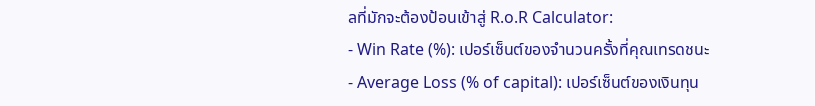ลที่มักจะต้องป้อนเข้าสู่ R.o.R Calculator:
- Win Rate (%): เปอร์เซ็นต์ของจำนวนครั้งที่คุณเทรดชนะ
- Average Loss (% of capital): เปอร์เซ็นต์ของเงินทุน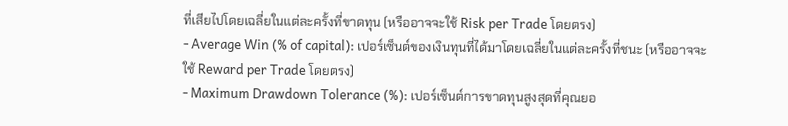ที่เสียไปโดยเฉลี่ยในแต่ละครั้งที่ขาดทุน (หรืออาจจะใช้ Risk per Trade โดยตรง)
- Average Win (% of capital): เปอร์เซ็นต์ของเงินทุนที่ได้มาโดยเฉลี่ยในแต่ละครั้งที่ชนะ (หรืออาจจะใช้ Reward per Trade โดยตรง)
- Maximum Drawdown Tolerance (%): เปอร์เซ็นต์การขาดทุนสูงสุดที่คุณยอ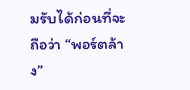มรับได้ก่อนที่จะถือว่า “พอร์ตล้าง”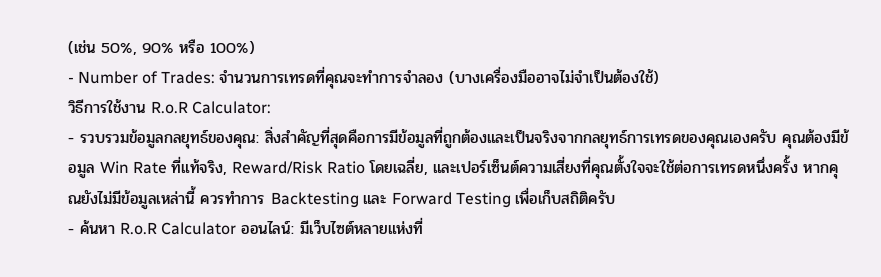(เช่น 50%, 90% หรือ 100%)
- Number of Trades: จำนวนการเทรดที่คุณจะทำการจำลอง (บางเครื่องมืออาจไม่จำเป็นต้องใช้)
วิธีการใช้งาน R.o.R Calculator:
- รวบรวมข้อมูลกลยุทธ์ของคุณ: สิ่งสำคัญที่สุดคือการมีข้อมูลที่ถูกต้องและเป็นจริงจากกลยุทธ์การเทรดของคุณเองครับ คุณต้องมีข้อมูล Win Rate ที่แท้จริง, Reward/Risk Ratio โดยเฉลี่ย, และเปอร์เซ็นต์ความเสี่ยงที่คุณตั้งใจจะใช้ต่อการเทรดหนึ่งครั้ง หากคุณยังไม่มีข้อมูลเหล่านี้ ควรทำการ Backtesting และ Forward Testing เพื่อเก็บสถิติครับ
- ค้นหา R.o.R Calculator ออนไลน์: มีเว็บไซต์หลายแห่งที่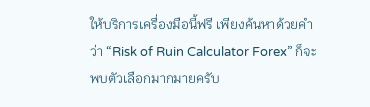ให้บริการเครื่องมือนี้ฟรี เพียงค้นหาด้วยคำว่า “Risk of Ruin Calculator Forex” ก็จะพบตัวเลือกมากมายครับ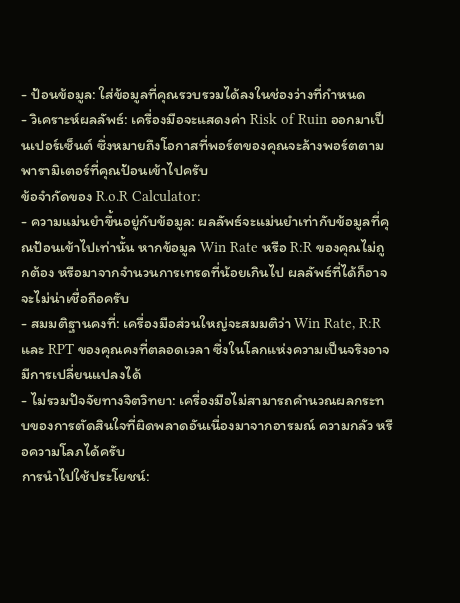- ป้อนข้อมูล: ใส่ข้อมูลที่คุณรวบรวมได้ลงในช่องว่างที่กำหนด
- วิเคราะห์ผลลัพธ์: เครื่องมือจะแสดงค่า Risk of Ruin ออกมาเป็นเปอร์เซ็นต์ ซึ่งหมายถึงโอกาสที่พอร์ตของคุณจะล้างพอร์ตตามพารามิเตอร์ที่คุณป้อนเข้าไปครับ
ข้อจำกัดของ R.o.R Calculator:
- ความแม่นยำขึ้นอยู่กับข้อมูล: ผลลัพธ์จะแม่นยำเท่ากับข้อมูลที่คุณป้อนเข้าไปเท่านั้น หากข้อมูล Win Rate หรือ R:R ของคุณไม่ถูกต้อง หรือมาจากจำนวนการเทรดที่น้อยเกินไป ผลลัพธ์ที่ได้ก็อาจจะไม่น่าเชื่อถือครับ
- สมมติฐานคงที่: เครื่องมือส่วนใหญ่จะสมมติว่า Win Rate, R:R และ RPT ของคุณคงที่ตลอดเวลา ซึ่งในโลกแห่งความเป็นจริงอาจมีการเปลี่ยนแปลงได้
- ไม่รวมปัจจัยทางจิตวิทยา: เครื่องมือไม่สามารถคำนวณผลกระทบของการตัดสินใจที่ผิดพลาดอันเนื่องมาจากอารมณ์ ความกลัว หรือความโลภได้ครับ
การนำไปใช้ประโยชน์: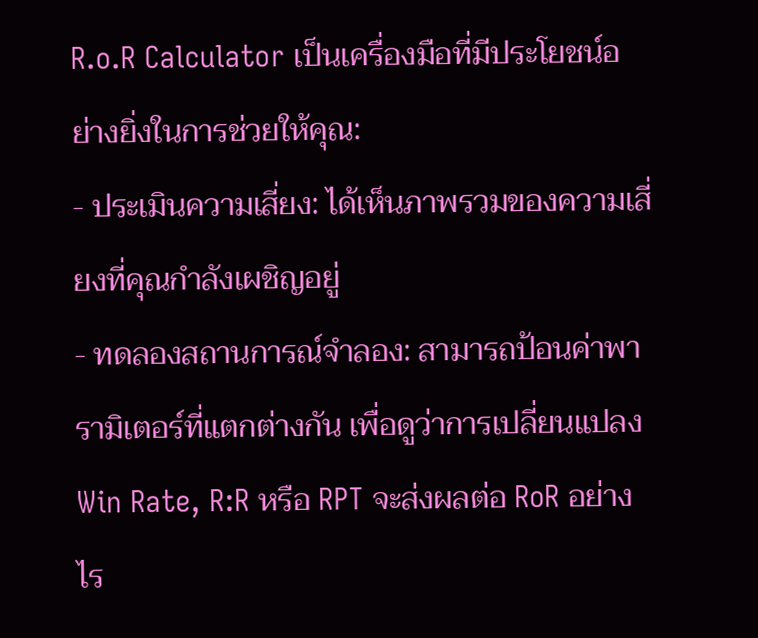R.o.R Calculator เป็นเครื่องมือที่มีประโยชน์อย่างยิ่งในการช่วยให้คุณ:
- ประเมินความเสี่ยง: ได้เห็นภาพรวมของความเสี่ยงที่คุณกำลังเผชิญอยู่
- ทดลองสถานการณ์จำลอง: สามารถป้อนค่าพารามิเตอร์ที่แตกต่างกัน เพื่อดูว่าการเปลี่ยนแปลง Win Rate, R:R หรือ RPT จะส่งผลต่อ RoR อย่างไร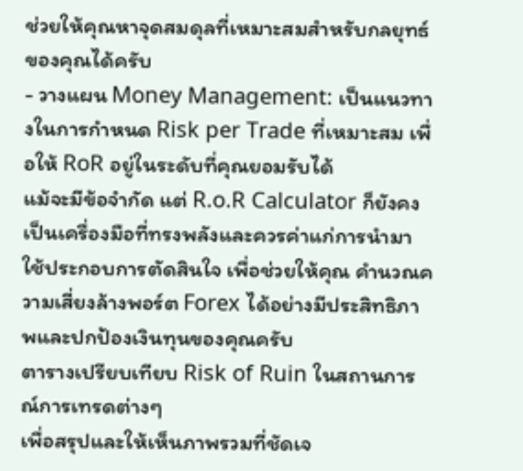ช่วยให้คุณหาจุดสมดุลที่เหมาะสมสำหรับกลยุทธ์ของคุณได้ครับ
- วางแผน Money Management: เป็นแนวทางในการกำหนด Risk per Trade ที่เหมาะสม เพื่อให้ RoR อยู่ในระดับที่คุณยอมรับได้
แม้จะมีข้อจำกัด แต่ R.o.R Calculator ก็ยังคงเป็นเครื่องมือที่ทรงพลังและควรค่าแก่การนำมาใช้ประกอบการตัดสินใจ เพื่อช่วยให้คุณ คำนวณความเสี่ยงล้างพอร์ต Forex ได้อย่างมีประสิทธิภาพและปกป้องเงินทุนของคุณครับ
ตารางเปรียบเทียบ Risk of Ruin ในสถานการณ์การเทรดต่างๆ
เพื่อสรุปและให้เห็นภาพรวมที่ชัดเจ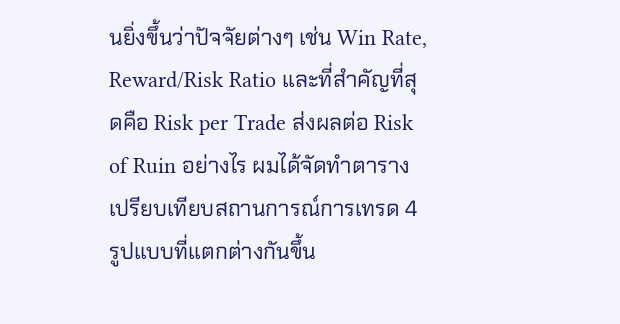นยิ่งขึ้นว่าปัจจัยต่างๆ เช่น Win Rate, Reward/Risk Ratio และที่สำคัญที่สุดคือ Risk per Trade ส่งผลต่อ Risk of Ruin อย่างไร ผมได้จัดทำตารางเปรียบเทียบสถานการณ์การเทรด 4 รูปแบบที่แตกต่างกันขึ้น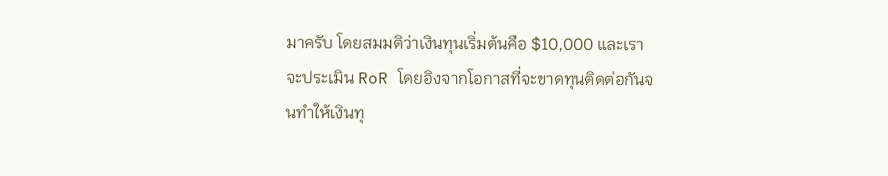มาครับ โดยสมมติว่าเงินทุนเริ่มต้นคือ $10,000 และเราจะประเมิน RoR โดยอิงจากโอกาสที่จะขาดทุนติดต่อกันจนทำให้เงินทุ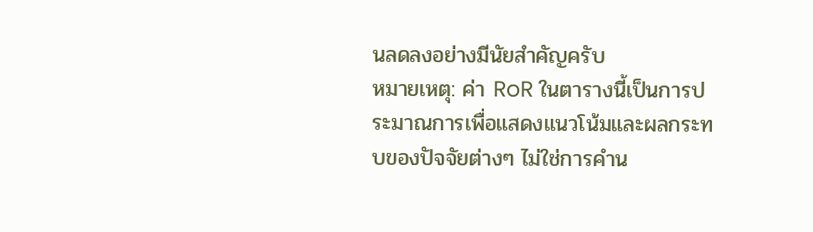นลดลงอย่างมีนัยสำคัญครับ
หมายเหตุ: ค่า RoR ในตารางนี้เป็นการประมาณการเพื่อแสดงแนวโน้มและผลกระทบของปัจจัยต่างๆ ไม่ใช่การคำน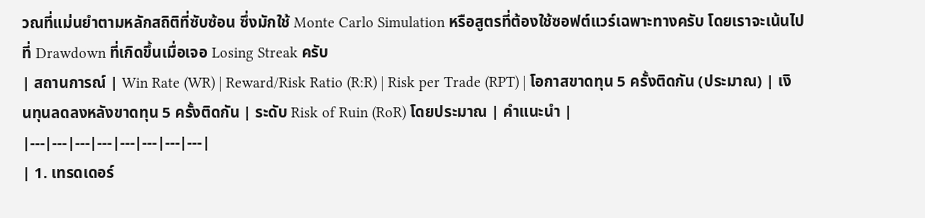วณที่แม่นยำตามหลักสถิติที่ซับซ้อน ซึ่งมักใช้ Monte Carlo Simulation หรือสูตรที่ต้องใช้ซอฟต์แวร์เฉพาะทางครับ โดยเราจะเน้นไปที่ Drawdown ที่เกิดขึ้นเมื่อเจอ Losing Streak ครับ
| สถานการณ์ | Win Rate (WR) | Reward/Risk Ratio (R:R) | Risk per Trade (RPT) | โอกาสขาดทุน 5 ครั้งติดกัน (ประมาณ) | เงินทุนลดลงหลังขาดทุน 5 ครั้งติดกัน | ระดับ Risk of Ruin (RoR) โดยประมาณ | คำแนะนำ |
|---|---|---|---|---|---|---|---|
| 1. เทรดเดอร์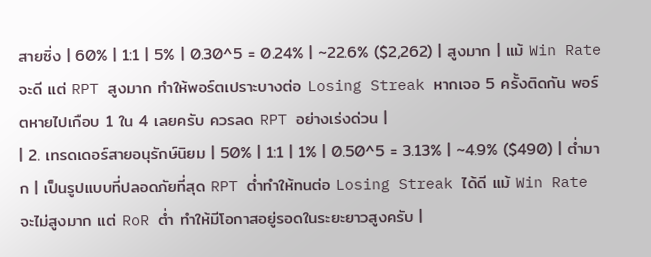สายซิ่ง | 60% | 1:1 | 5% | 0.30^5 = 0.24% | ~22.6% ($2,262) | สูงมาก | แม้ Win Rate จะดี แต่ RPT สูงมาก ทำให้พอร์ตเปราะบางต่อ Losing Streak หากเจอ 5 ครั้งติดกัน พอร์ตหายไปเกือบ 1 ใน 4 เลยครับ ควรลด RPT อย่างเร่งด่วน |
| 2. เทรดเดอร์สายอนุรักษ์นิยม | 50% | 1:1 | 1% | 0.50^5 = 3.13% | ~4.9% ($490) | ต่ำมาก | เป็นรูปแบบที่ปลอดภัยที่สุด RPT ต่ำทำให้ทนต่อ Losing Streak ได้ดี แม้ Win Rate จะไม่สูงมาก แต่ RoR ต่ำ ทำให้มีโอกาสอยู่รอดในระยะยาวสูงครับ |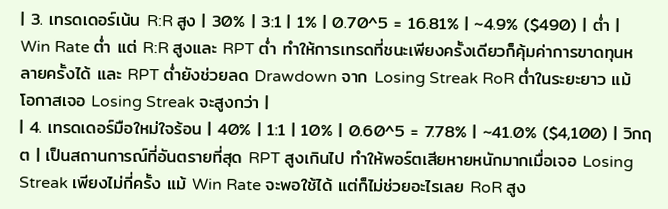| 3. เทรดเดอร์เน้น R:R สูง | 30% | 3:1 | 1% | 0.70^5 = 16.81% | ~4.9% ($490) | ต่ำ | Win Rate ต่ำ แต่ R:R สูงและ RPT ต่ำ ทำให้การเทรดที่ชนะเพียงครั้งเดียวก็คุ้มค่าการขาดทุนหลายครั้งได้ และ RPT ต่ำยังช่วยลด Drawdown จาก Losing Streak RoR ต่ำในระยะยาว แม้โอกาสเจอ Losing Streak จะสูงกว่า |
| 4. เทรดเดอร์มือใหม่ใจร้อน | 40% | 1:1 | 10% | 0.60^5 = 7.78% | ~41.0% ($4,100) | วิกฤต | เป็นสถานการณ์ที่อันตรายที่สุด RPT สูงเกินไป ทำให้พอร์ตเสียหายหนักมากเมื่อเจอ Losing Streak เพียงไม่กี่ครั้ง แม้ Win Rate จะพอใช้ได้ แต่ก็ไม่ช่วยอะไรเลย RoR สูง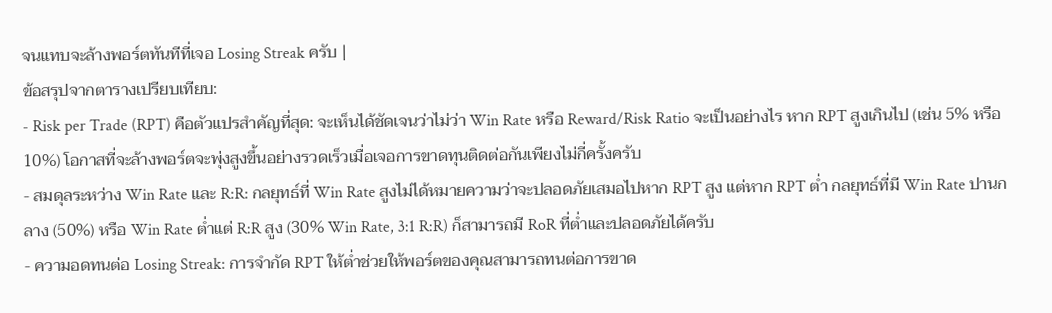จนแทบจะล้างพอร์ตทันทีที่เจอ Losing Streak ครับ |
ข้อสรุปจากตารางเปรียบเทียบ:
- Risk per Trade (RPT) คือตัวแปรสำคัญที่สุด: จะเห็นได้ชัดเจนว่าไม่ว่า Win Rate หรือ Reward/Risk Ratio จะเป็นอย่างไร หาก RPT สูงเกินไป (เช่น 5% หรือ 10%) โอกาสที่จะล้างพอร์ตจะพุ่งสูงขึ้นอย่างรวดเร็วเมื่อเจอการขาดทุนติดต่อกันเพียงไม่กี่ครั้งครับ
- สมดุลระหว่าง Win Rate และ R:R: กลยุทธ์ที่ Win Rate สูงไม่ได้หมายความว่าจะปลอดภัยเสมอไปหาก RPT สูง แต่หาก RPT ต่ำ กลยุทธ์ที่มี Win Rate ปานกลาง (50%) หรือ Win Rate ต่ำแต่ R:R สูง (30% Win Rate, 3:1 R:R) ก็สามารถมี RoR ที่ต่ำและปลอดภัยได้ครับ
- ความอดทนต่อ Losing Streak: การจำกัด RPT ให้ต่ำช่วยให้พอร์ตของคุณสามารถทนต่อการขาด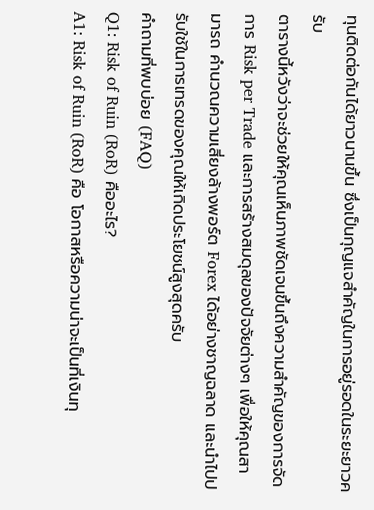ทุนติดต่อกันได้ยาวนานขึ้น ซึ่งเป็นกุญแจสำคัญในการอยู่รอดในระยะยาวครับ
ตารางนี้หวังว่าจะช่วยให้คุณเห็นภาพชัดเจนขึ้นถึงความสำคัญของการจัดการ Risk per Trade และการสร้างสมดุลของปัจจัยต่างๆ เพื่อให้คุณสามารถ คำนวณความเสี่ยงล้างพอร์ต Forex ได้อย่างชาญฉลาด และนำไปปรับใช้ในการเทรดของคุณให้เกิดประโยชน์สูงสุดครับ
คำถามที่พบบ่อย (FAQ)
Q1: Risk of Ruin (RoR) คืออะไร?
A1: Risk of Ruin (RoR) คือ โอกาสหรือความน่าจะเป็นที่เงินทุ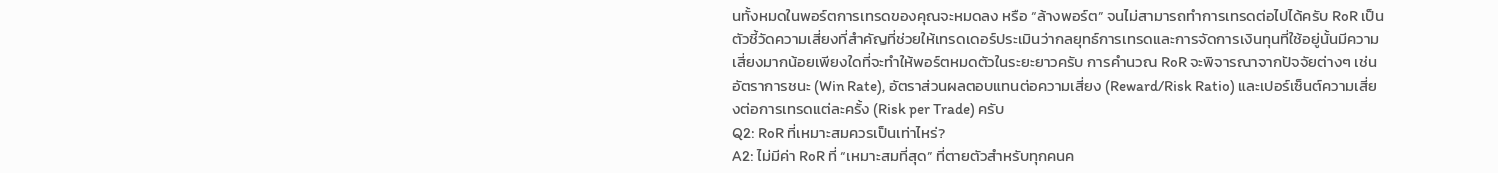นทั้งหมดในพอร์ตการเทรดของคุณจะหมดลง หรือ “ล้างพอร์ต” จนไม่สามารถทำการเทรดต่อไปได้ครับ RoR เป็นตัวชี้วัดความเสี่ยงที่สำคัญที่ช่วยให้เทรดเดอร์ประเมินว่ากลยุทธ์การเทรดและการจัดการเงินทุนที่ใช้อยู่นั้นมีความเสี่ยงมากน้อยเพียงใดที่จะทำให้พอร์ตหมดตัวในระยะยาวครับ การคำนวณ RoR จะพิจารณาจากปัจจัยต่างๆ เช่น อัตราการชนะ (Win Rate), อัตราส่วนผลตอบแทนต่อความเสี่ยง (Reward/Risk Ratio) และเปอร์เซ็นต์ความเสี่ยงต่อการเทรดแต่ละครั้ง (Risk per Trade) ครับ
Q2: RoR ที่เหมาะสมควรเป็นเท่าไหร่?
A2: ไม่มีค่า RoR ที่ “เหมาะสมที่สุด” ที่ตายตัวสำหรับทุกคนค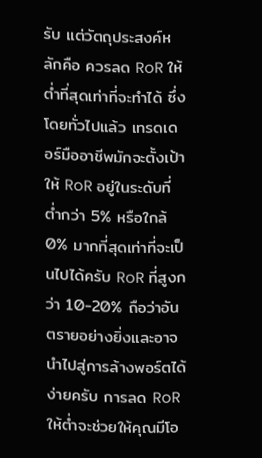รับ แต่วัตถุประสงค์หลักคือ ควรลด RoR ให้ต่ำที่สุดเท่าที่จะทำได้ ซึ่งโดยทั่วไปแล้ว เทรดเดอร์มืออาชีพมักจะตั้งเป้าให้ RoR อยู่ในระดับที่ ต่ำกว่า 5% หรือใกล้ 0% มากที่สุดเท่าที่จะเป็นไปได้ครับ RoR ที่สูงกว่า 10-20% ถือว่าอันตรายอย่างยิ่งและอาจนำไปสู่การล้างพอร์ตได้ง่ายครับ การลด RoR ให้ต่ำจะช่วยให้คุณมีโอ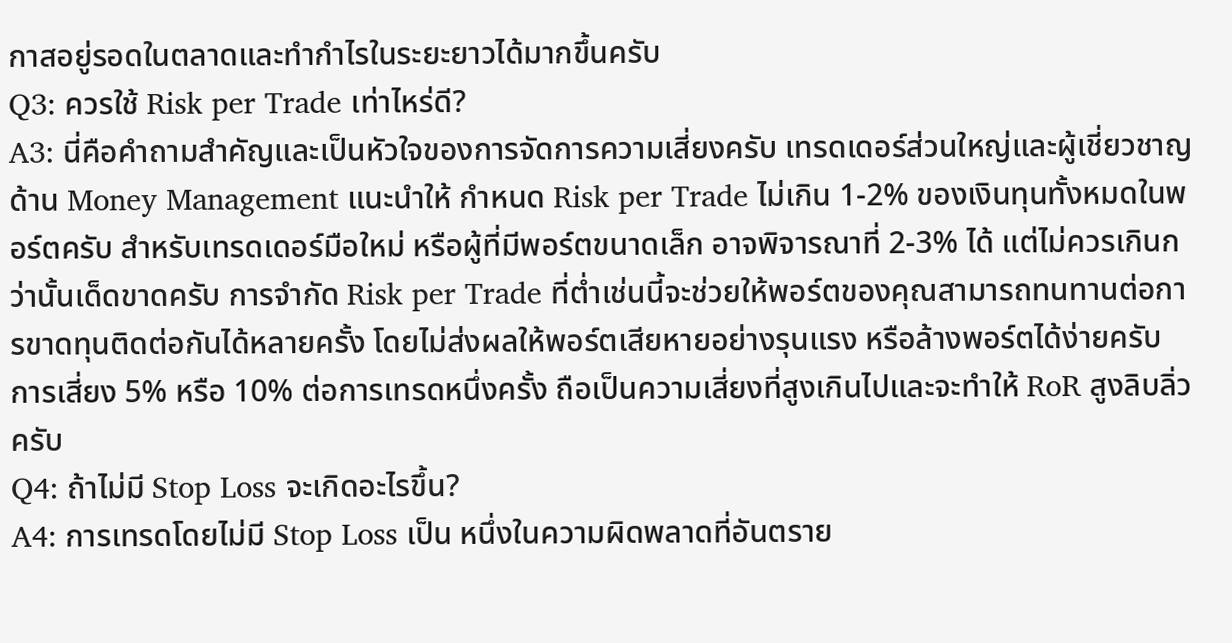กาสอยู่รอดในตลาดและทำกำไรในระยะยาวได้มากขึ้นครับ
Q3: ควรใช้ Risk per Trade เท่าไหร่ดี?
A3: นี่คือคำถามสำคัญและเป็นหัวใจของการจัดการความเสี่ยงครับ เทรดเดอร์ส่วนใหญ่และผู้เชี่ยวชาญด้าน Money Management แนะนำให้ กำหนด Risk per Trade ไม่เกิน 1-2% ของเงินทุนทั้งหมดในพอร์ตครับ สำหรับเทรดเดอร์มือใหม่ หรือผู้ที่มีพอร์ตขนาดเล็ก อาจพิจารณาที่ 2-3% ได้ แต่ไม่ควรเกินกว่านั้นเด็ดขาดครับ การจำกัด Risk per Trade ที่ต่ำเช่นนี้จะช่วยให้พอร์ตของคุณสามารถทนทานต่อการขาดทุนติดต่อกันได้หลายครั้ง โดยไม่ส่งผลให้พอร์ตเสียหายอย่างรุนแรง หรือล้างพอร์ตได้ง่ายครับ การเสี่ยง 5% หรือ 10% ต่อการเทรดหนึ่งครั้ง ถือเป็นความเสี่ยงที่สูงเกินไปและจะทำให้ RoR สูงลิบลิ่วครับ
Q4: ถ้าไม่มี Stop Loss จะเกิดอะไรขึ้น?
A4: การเทรดโดยไม่มี Stop Loss เป็น หนึ่งในความผิดพลาดที่อันตราย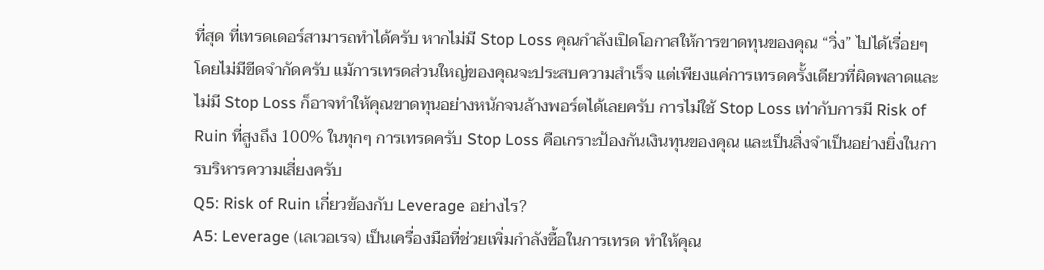ที่สุด ที่เทรดเดอร์สามารถทำได้ครับ หากไม่มี Stop Loss คุณกำลังเปิดโอกาสให้การขาดทุนของคุณ “วิ่ง” ไปได้เรื่อยๆ โดยไม่มีขีดจำกัดครับ แม้การเทรดส่วนใหญ่ของคุณจะประสบความสำเร็จ แต่เพียงแค่การเทรดครั้งเดียวที่ผิดพลาดและไม่มี Stop Loss ก็อาจทำให้คุณขาดทุนอย่างหนักจนล้างพอร์ตได้เลยครับ การไม่ใช้ Stop Loss เท่ากับการมี Risk of Ruin ที่สูงถึง 100% ในทุกๆ การเทรดครับ Stop Loss คือเกราะป้องกันเงินทุนของคุณ และเป็นสิ่งจำเป็นอย่างยิ่งในการบริหารความเสี่ยงครับ
Q5: Risk of Ruin เกี่ยวข้องกับ Leverage อย่างไร?
A5: Leverage (เลเวอเรจ) เป็นเครื่องมือที่ช่วยเพิ่มกำลังซื้อในการเทรด ทำให้คุณ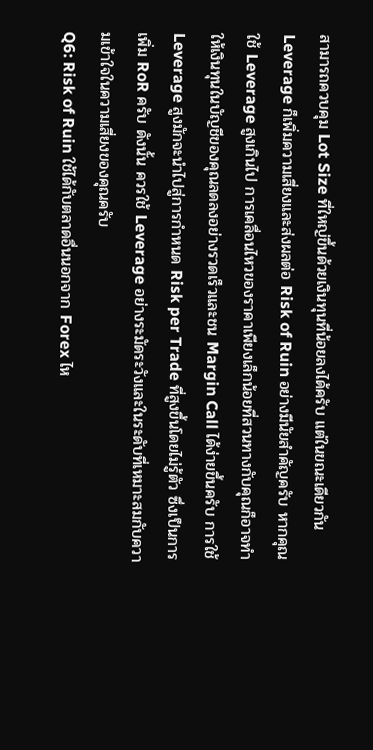สามารถควบคุม Lot Size ที่ใหญ่ขึ้นด้วยเงินทุนที่น้อยลงได้ครับ แต่ในขณะเดียวกัน Leverage ก็เพิ่มความเสี่ยงและส่งผลต่อ Risk of Ruin อย่างมีนัยสำคัญครับ หากคุณใช้ Leverage สูงเกินไป การเคลื่อนไหวของราคาเพียงเล็กน้อยที่สวนทางกับคุณก็อาจทำให้เงินทุนในบัญชีของคุณลดลงอย่างรวดเร็วและชน Margin Call ได้ง่ายขึ้นครับ การใช้ Leverage สูงมักจะนำไปสู่การกำหนด Risk per Trade ที่สูงขึ้นโดยไม่รู้ตัว ซึ่งเป็นการเพิ่ม RoR ครับ ดังนั้น ควรใช้ Leverage อย่างระมัดระวังและในระดับที่เหมาะสมกับความเข้าใจในความเสี่ยงของคุณครับ
Q6: Risk of Ruin ใช้ได้กับตลาดอื่นนอกจาก Forex ไห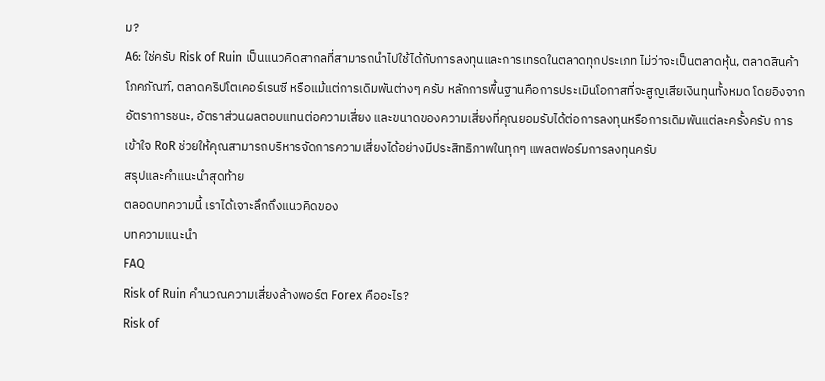ม?
A6: ใช่ครับ Risk of Ruin เป็นแนวคิดสากลที่สามารถนำไปใช้ได้กับการลงทุนและการเทรดในตลาดทุกประเภท ไม่ว่าจะเป็นตลาดหุ้น, ตลาดสินค้าโภคภัณฑ์, ตลาดคริปโตเคอร์เรนซี หรือแม้แต่การเดิมพันต่างๆ ครับ หลักการพื้นฐานคือการประเมินโอกาสที่จะสูญเสียเงินทุนทั้งหมด โดยอิงจากอัตราการชนะ, อัตราส่วนผลตอบแทนต่อความเสี่ยง และขนาดของความเสี่ยงที่คุณยอมรับได้ต่อการลงทุนหรือการเดิมพันแต่ละครั้งครับ การเข้าใจ RoR ช่วยให้คุณสามารถบริหารจัดการความเสี่ยงได้อย่างมีประสิทธิภาพในทุกๆ แพลตฟอร์มการลงทุนครับ
สรุปและคำแนะนำสุดท้าย
ตลอดบทความนี้ เราได้เจาะลึกถึงแนวคิดของ
บทความแนะนำ
FAQ
Risk of Ruin คำนวณความเสี่ยงล้างพอร์ต Forex คืออะไร?
Risk of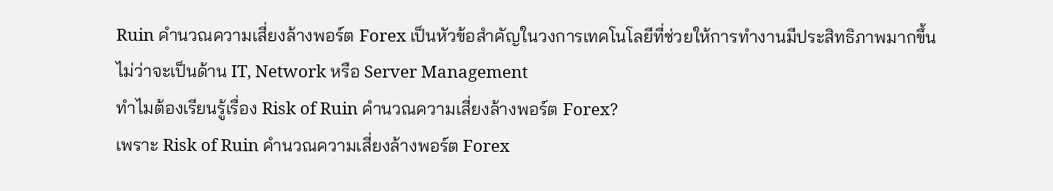Ruin คำนวณความเสี่ยงล้างพอร์ต Forex เป็นหัวข้อสำคัญในวงการเทคโนโลยีที่ช่วยให้การทำงานมีประสิทธิภาพมากขึ้น ไม่ว่าจะเป็นด้าน IT, Network หรือ Server Management
ทำไมต้องเรียนรู้เรื่อง Risk of Ruin คำนวณความเสี่ยงล้างพอร์ต Forex?
เพราะ Risk of Ruin คำนวณความเสี่ยงล้างพอร์ต Forex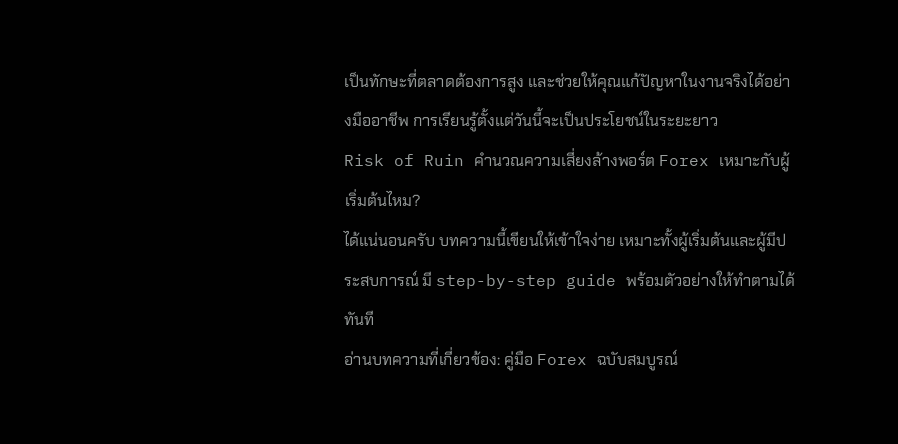เป็นทักษะที่ตลาดต้องการสูง และช่วยให้คุณแก้ปัญหาในงานจริงได้อย่างมืออาชีพ การเรียนรู้ตั้งแต่วันนี้จะเป็นประโยชน์ในระยะยาว
Risk of Ruin คำนวณความเสี่ยงล้างพอร์ต Forex เหมาะกับผู้เริ่มต้นไหม?
ได้แน่นอนครับ บทความนี้เขียนให้เข้าใจง่าย เหมาะทั้งผู้เริ่มต้นและผู้มีประสบการณ์ มี step-by-step guide พร้อมตัวอย่างให้ทำตามได้ทันที
อ่านบทความที่เกี่ยวข้อง: คู่มือ Forex ฉบับสมบูรณ์